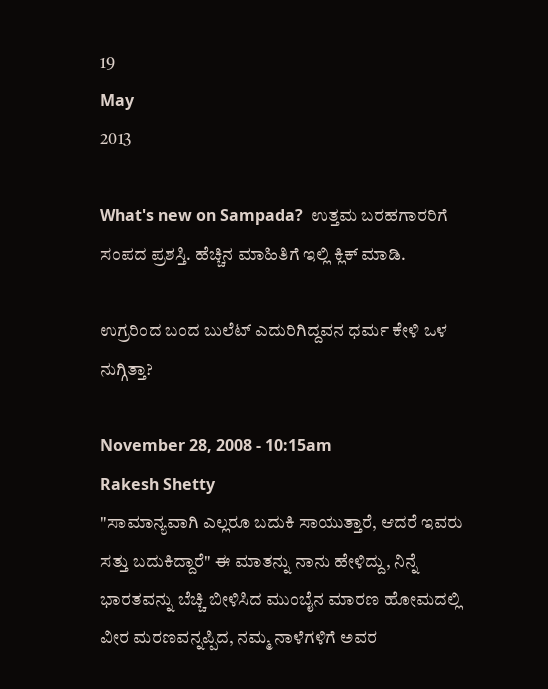19
May
2013

What's new on Sampada?  ಉತ್ತಮ ಬರಹಗಾರರಿಗೆ ಸಂಪದ ಪ್ರಶಸ್ತಿ. ಹೆಚ್ಚಿನ ಮಾಹಿತಿಗೆ ಇಲ್ಲಿ ಕ್ಲಿಕ್ ಮಾಡಿ.

ಉಗ್ರರಿಂದ ಬಂದ ಬುಲೆಟ್ ಎದುರಿಗಿದ್ದವನ ಧರ್ಮ ಕೇಳಿ ಒಳ ನುಗ್ಗಿತ್ತಾ?

November 28, 2008 - 10:15am
Rakesh Shetty
"ಸಾಮಾನ್ಯವಾಗಿ ಎಲ್ಲರೂ ಬದುಕಿ ಸಾಯುತ್ತಾರೆ, ಆದರೆ ಇವರು ಸತ್ತು ಬದುಕಿದ್ದಾರೆ" ಈ ಮಾತನ್ನು ನಾನು ಹೇಳಿದ್ದು, ನಿನ್ನೆ ಭಾರತವನ್ನು ಬೆಚ್ಚಿ ಬೀಳಿಸಿದ ಮುಂಬೈನ ಮಾರಣ ಹೋಮದಲ್ಲಿ ವೀರ ಮರಣವನ್ನಪ್ಪಿದ, ನಮ್ಮ ನಾಳೆಗಳಿಗೆ ಅವರ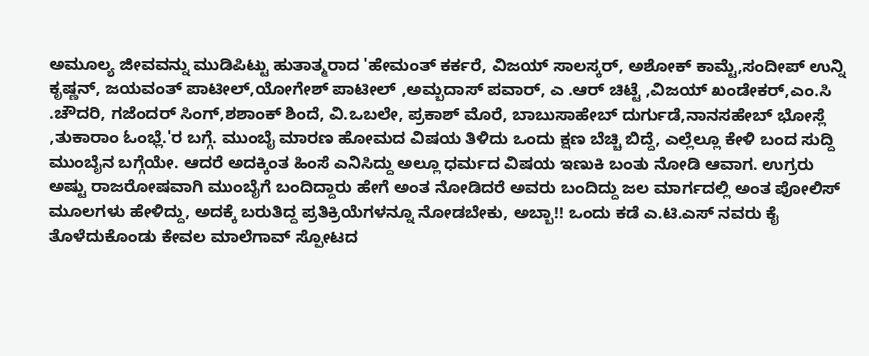ಅಮೂಲ್ಯ ಜೀವವನ್ನು ಮುಡಿಪಿಟ್ಟು ಹುತಾತ್ಮರಾದ 'ಹೇಮಂತ್ ಕರ್ಕರೆ, ವಿಜಯ್ ಸಾಲಸ್ಕರ್, ಅಶೋಕ್ ಕಾಮ್ಟೆ,ಸಂದೀಪ್ ಉನ್ನಿ ಕೃಷ್ಣನ್, ಜಯವಂತ್ ಪಾಟೀಲ್,ಯೋಗೇಶ್ ಪಾಟೀಲ್ ,ಅಮ್ಬದಾಸ್ ಪವಾರ್, ಎ .ಆರ್ ಚಿಟ್ಟೆ ,ವಿಜಯ್ ಖಂಡೇಕರ್,ಎಂ.ಸಿ .ಚೌದರಿ, ಗಜೆಂದರ್ ಸಿಂಗ್,ಶಶಾಂಕ್ ಶಿಂದೆ, ವಿ.ಒಬಲೇ, ಪ್ರಕಾಶ್ ಮೊರೆ, ಬಾಬುಸಾಹೇಬ್ ದುರ್ಗುಡೆ,ನಾನಸಹೇಬ್ ಭೋಸ್ಲೆ ,ತುಕಾರಾಂ ಓಂಭ್ಲೆ.'ರ ಬಗ್ಗೆ. ಮುಂಬೈ ಮಾರಣ ಹೋಮದ ವಿಷಯ ತಿಳಿದು ಒಂದು ಕ್ಷಣ ಬೆಚ್ಚಿ ಬಿದ್ದೆ, ಎಲ್ಲೆಲ್ಲೂ ಕೇಳಿ ಬಂದ ಸುದ್ದಿ ಮುಂಬೈನ ಬಗ್ಗೆಯೇ. ಆದರೆ ಅದಕ್ಕಿಂತ ಹಿಂಸೆ ಎನಿಸಿದ್ದು ಅಲ್ಲೂ ಧರ್ಮದ ವಿಷಯ ಇಣುಕಿ ಬಂತು ನೋಡಿ ಆವಾಗ. ಉಗ್ರರು ಅಷ್ಟು ರಾಜರೋಷವಾಗಿ ಮುಂಬೈಗೆ ಬಂದಿದ್ದಾರು ಹೇಗೆ ಅಂತ ನೋಡಿದರೆ ಅವರು ಬಂದಿದ್ದು ಜಲ ಮಾರ್ಗದಲ್ಲಿ ಅಂತ ಪೋಲಿಸ್ ಮೂಲಗಳು ಹೇಳಿದ್ದು, ಅದಕ್ಕೆ ಬರುತಿದ್ದ ಪ್ರತಿಕ್ರಿಯೆಗಳನ್ನೂ ನೋಡಬೇಕು, ಅಬ್ಬಾ!! ಒಂದು ಕಡೆ ಎ.ಟಿ.ಎಸ್ ನವರು ಕೈ ತೊಳೆದುಕೊಂಡು ಕೇವಲ ಮಾಲೆಗಾವ್ ಸ್ಪೋಟದ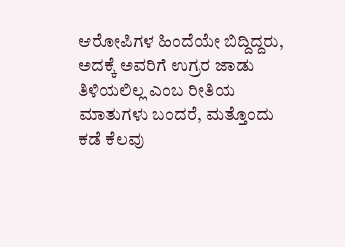ಆರೋಪಿಗಳ ಹಿಂದೆಯೇ ಬಿದ್ದಿದ್ದರು, ಅದಕ್ಕೆ ಅವರಿಗೆ ಉಗ್ರರ ಜಾಡು ತಿಳಿಯಲಿಲ್ಲ ಎಂಬ ರೀತಿಯ ಮಾತುಗಳು ಬಂದರೆ, ಮತ್ತೊಂದು ಕಡೆ ಕೆಲವು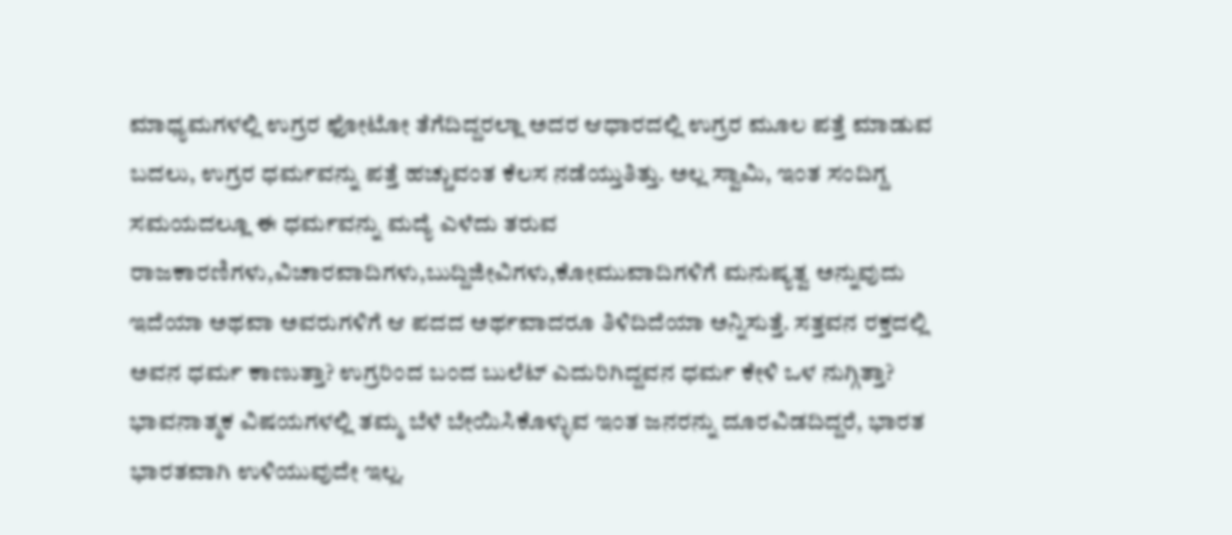ಮಾಧ್ಯಮಗಳಲ್ಲಿ ಉಗ್ರರ ಫೋಟೋ ತೆಗೆದಿದ್ದರಲ್ಲಾ ಅದರ ಆಧಾರದಲ್ಲಿ ಉಗ್ರರ ಮೂಲ ಪತ್ತೆ ಮಾಡುವ ಬದಲು, ಉಗ್ರರ ಧರ್ಮವನ್ನು ಪತ್ತೆ ಹಚ್ಚುವಂತ ಕೆಲಸ ನಡೆಯ್ತುತಿತ್ತು. ಅಲ್ಲ ಸ್ವಾಮಿ, ಇಂತ ಸಂದಿಗ್ದ ಸಮಯದಲ್ಲೂ ಈ ಧರ್ಮವನ್ನು ಮದ್ಯೆ ಎಳೆದು ತರುವ ರಾಜಕಾರಣಿಗಳು,ವಿಚಾರವಾದಿಗಳು,ಬುದ್ದಿಜೀವಿಗಳು,ಕೋಮುವಾದಿಗಳಿಗೆ ಮನುಷ್ಯತ್ವ ಅನ್ನುವುದು ಇದೆಯಾ ಅಥವಾ ಅವರುಗಳಿಗೆ ಆ ಪದದ ಅರ್ಥವಾದರೂ ತಿಳಿದಿದೆಯಾ ಅನ್ನಿಸುತ್ತೆ. ಸತ್ತವನ ರಕ್ತದಲ್ಲಿ ಅವನ ಧರ್ಮ ಕಾಣುತ್ತಾ? ಉಗ್ರರಿಂದ ಬಂದ ಬುಲೆಟ್ ಎದುರಿಗಿದ್ದವನ ಧರ್ಮ ಕೇಳಿ ಒಳ ನುಗ್ಗಿತ್ತಾ? ಭಾವನಾತ್ಮಕ ವಿಷಯಗಳಲ್ಲಿ ತಮ್ಮ ಬೆಳೆ ಬೇಯಿಸಿಕೊಳ್ಳುವ ಇಂತ ಜನರನ್ನು ದೂರವಿಡದಿದ್ದರೆ, ಭಾರತ ಭಾರತವಾಗಿ ಉಳಿಯುವುದೇ ಇಲ್ಲ.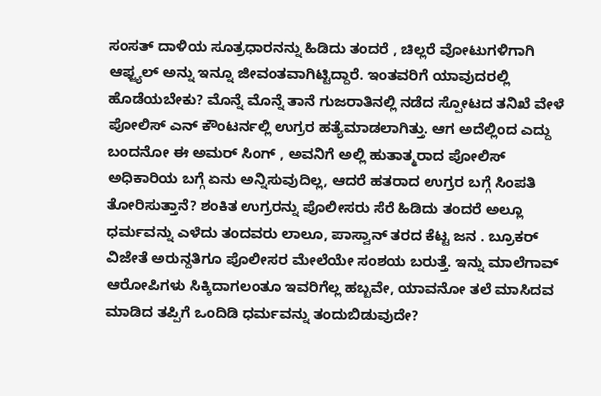ಸಂಸತ್ ದಾಳಿಯ ಸೂತ್ರಧಾರನನ್ನು ಹಿಡಿದು ತಂದರೆ , ಚಿಲ್ಲರೆ ವೋಟುಗಳಿಗಾಗಿ ಆಫ್ಜ್ಯಲ್ ಅನ್ನು ಇನ್ನೂ ಜೀವಂತವಾಗಿಟ್ಟಿದ್ದಾರೆ. ಇಂತವರಿಗೆ ಯಾವುದರಲ್ಲಿ ಹೊಡೆಯಬೇಕು? ಮೊನ್ನೆ ಮೊನ್ನೆ ತಾನೆ ಗುಜರಾತಿನಲ್ಲಿ ನಡೆದ ಸ್ಪೋಟದ ತನಿಖೆ ವೇಳೆ ಪೋಲಿಸ್ ಎನ್ ಕೌಂಟರ್ನಲ್ಲಿ ಉಗ್ರರ ಹತ್ಯೆಮಾಡಲಾಗಿತ್ತು. ಆಗ ಅದೆಲ್ಲಿಂದ ಎದ್ದು ಬಂದನೋ ಈ ಅಮರ್ ಸಿಂಗ್ , ಅವನಿಗೆ ಅಲ್ಲಿ ಹುತಾತ್ಮರಾದ ಪೋಲಿಸ್ ಅಧಿಕಾರಿಯ ಬಗ್ಗೆ ಏನು ಅನ್ನಿಸುವುದಿಲ್ಲ, ಆದರೆ ಹತರಾದ ಉಗ್ರರ ಬಗ್ಗೆ ಸಿಂಪತಿ ತೋರಿಸುತ್ತಾನೆ? ಶಂಕಿತ ಉಗ್ರರನ್ನು ಪೊಲೀಸರು ಸೆರೆ ಹಿಡಿದು ತಂದರೆ ಅಲ್ಲೂ ಧರ್ಮವನ್ನು ಎಳೆದು ತಂದವರು ಲಾಲೂ, ಪಾಸ್ವಾನ್ ತರದ ಕೆಟ್ಟ ಜನ . ಬ್ರೂಕರ್ ವಿಜೇತೆ ಅರುನ್ದತಿಗೂ ಪೊಲೀಸರ ಮೇಲೆಯೇ ಸಂಶಯ ಬರುತ್ತೆ. ಇನ್ನು ಮಾಲೆಗಾವ್ ಆರೋಪಿಗಳು ಸಿಕ್ಕಿದಾಗಲಂತೂ ಇವರಿಗೆಲ್ಲ ಹಬ್ಬವೇ, ಯಾವನೋ ತಲೆ ಮಾಸಿದವ ಮಾಡಿದ ತಪ್ಪಿಗೆ ಒಂದಿಡಿ ಧರ್ಮವನ್ನು ತಂದುಬಿಡುವುದೇ?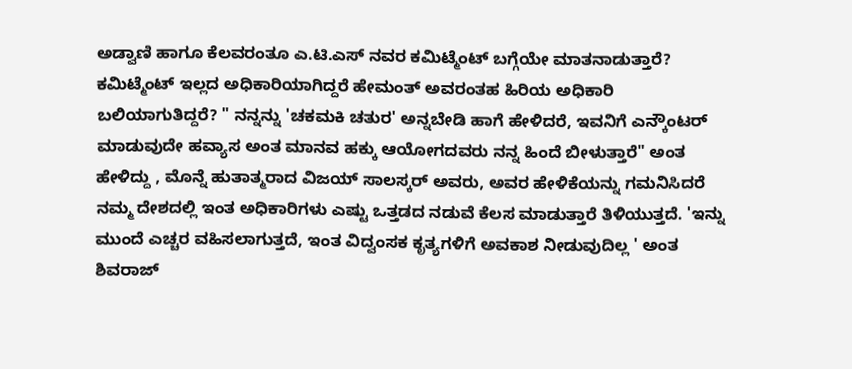ಅಡ್ವಾಣಿ ಹಾಗೂ ಕೆಲವರಂತೂ ಎ.ಟಿ.ಎಸ್ ನವರ ಕಮಿಟ್ಮೆಂಟ್ ಬಗ್ಗೆಯೇ ಮಾತನಾಡುತ್ತಾರೆ? ಕಮಿಟ್ಮೆಂಟ್ ಇಲ್ಲದ ಅಧಿಕಾರಿಯಾಗಿದ್ದರೆ ಹೇಮಂತ್ ಅವರಂತಹ ಹಿರಿಯ ಅಧಿಕಾರಿ ಬಲಿಯಾಗುತಿದ್ದರೆ? " ನನ್ನನ್ನು 'ಚಕಮಕಿ ಚತುರ' ಅನ್ನಬೇಡಿ ಹಾಗೆ ಹೇಳಿದರೆ, ಇವನಿಗೆ ಎನ್ಕೌಂಟರ್ ಮಾಡುವುದೇ ಹವ್ಯಾಸ ಅಂತ ಮಾನವ ಹಕ್ಕು ಆಯೋಗದವರು ನನ್ನ ಹಿಂದೆ ಬೀಳುತ್ತಾರೆ" ಅಂತ ಹೇಳಿದ್ದು , ಮೊನ್ನೆ ಹುತಾತ್ಮರಾದ ವಿಜಯ್ ಸಾಲಸ್ಕರ್ ಅವರು, ಅವರ ಹೇಳಿಕೆಯನ್ನು ಗಮನಿಸಿದರೆ ನಮ್ಮ ದೇಶದಲ್ಲಿ ಇಂತ ಅಧಿಕಾರಿಗಳು ಎಷ್ಟು ಒತ್ತಡದ ನಡುವೆ ಕೆಲಸ ಮಾಡುತ್ತಾರೆ ತಿಳಿಯುತ್ತದೆ. 'ಇನ್ನು ಮುಂದೆ ಎಚ್ಚರ ವಹಿಸಲಾಗುತ್ತದೆ, ಇಂತ ವಿದ್ವಂಸಕ ಕೃತ್ಯಗಳಿಗೆ ಅವಕಾಶ ನೀಡುವುದಿಲ್ಲ ' ಅಂತ ಶಿವರಾಜ್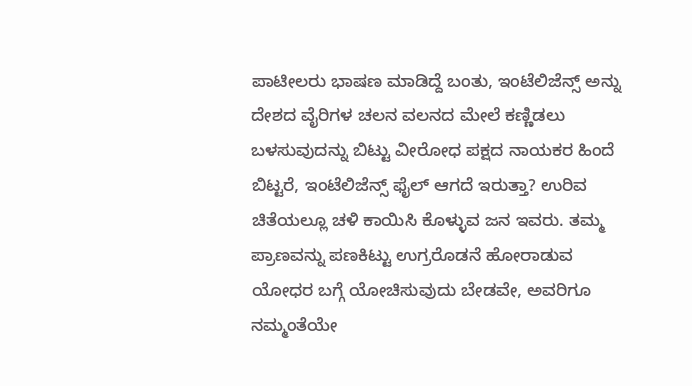ಪಾಟೀಲರು ಭಾಷಣ ಮಾಡಿದ್ದೆ ಬಂತು, ಇಂಟೆಲಿಜೆನ್ಸ್ ಅನ್ನು ದೇಶದ ವೈರಿಗಳ ಚಲನ ವಲನದ ಮೇಲೆ ಕಣ್ಣಿಡಲು ಬಳಸುವುದನ್ನು ಬಿಟ್ಟು ವೀರೋಧ ಪಕ್ಷದ ನಾಯಕರ ಹಿಂದೆ ಬಿಟ್ಟರೆ, ಇಂಟೆಲಿಜೆನ್ಸ್ ಫೈಲ್ ಆಗದೆ ಇರುತ್ತಾ? ಉರಿವ ಚಿತೆಯಲ್ಲೂ ಚಳಿ ಕಾಯಿಸಿ ಕೊಳ್ಳುವ ಜನ ಇವರು. ತಮ್ಮ ಪ್ರಾಣವನ್ನು ಪಣಕಿಟ್ಟು ಉಗ್ರರೊಡನೆ ಹೋರಾಡುವ ಯೋಧರ ಬಗ್ಗೆ ಯೋಚಿಸುವುದು ಬೇಡವೇ, ಅವರಿಗೂ ನಮ್ಮಂತೆಯೇ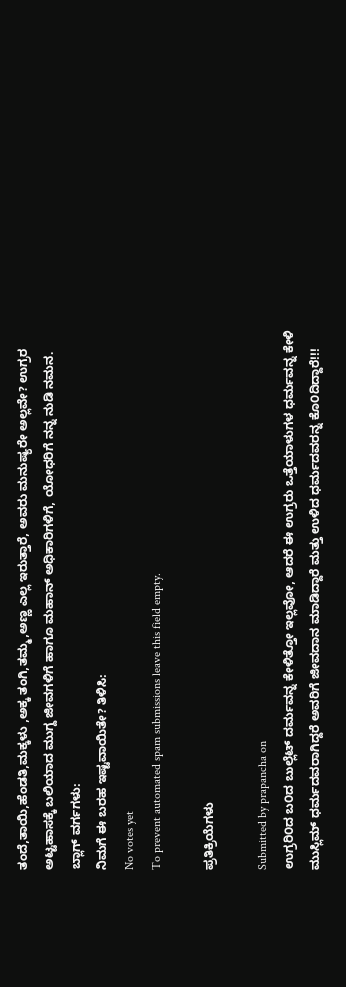ತಂದೆ,ತಾಯಿ,ಹೆಂಡತಿ,ಮಕ್ಕಳು ,ಅಕ್ಕ ತಂಗಿ,ತಮ್ಮ,ಅಣ್ಣ ಎಲ್ಲ ಇರುತ್ತಾರೆ, ಅವರು ಮನುಷ್ಯರೇ ಅಲ್ಲವೇ? ಉಗ್ರರ ಅಟ್ಟಹಾಸಕ್ಕೆ ಬಲಿಯಾದ ಮುಗ್ದ ಜೀವಗಳಿಗೆ ಹಾಗೂ ಮಹಾನ್ ಅಧಿಕಾರಿಗಳಿಗೆ, ಯೋಧರಿಗೆ ನನ್ನ ನುಡಿ ನಮನ.
ಬ್ಲಾಗ್ ವರ್ಗಗಳು:
ನಿಮಗೆ ಈ ಬರಹ ಇಷ್ಟವಾಯಿತೇ? ತಿಳಿಸಿ:
No votes yet
To prevent automated spam submissions leave this field empty.

ಪ್ರತಿಕ್ರಿಯೆಗಳು

Submitted by prapancha on
ಉಗ್ರರಿ೦ದ ಬ೦ದ ಬುಲ್ಲೆಟ್ ದರ್ಮವನ್ನ ಕೇಳಿತ್ತೋ ಇಲ್ಲವೋ, ಆದರೆ ಈ ಉಗ್ರರು ಒತ್ತೆಯಾಳುಗಳ ಧರ್ಮವನ್ನ ಕೇಳಿ ಮುಸ್ಲಿಮ್ ಧರ್ಮದವರಾಗಿದ್ದರೆ ಅವರಿಗೆ ಜೀವದಾನ ಮಾಡಿದ್ದಾರೆ ಮತ್ತು ಉಳಿದ ಧರ್ಮದವರನ್ನ ಕೊ೦ದಿದ್ದಾರೆ!!!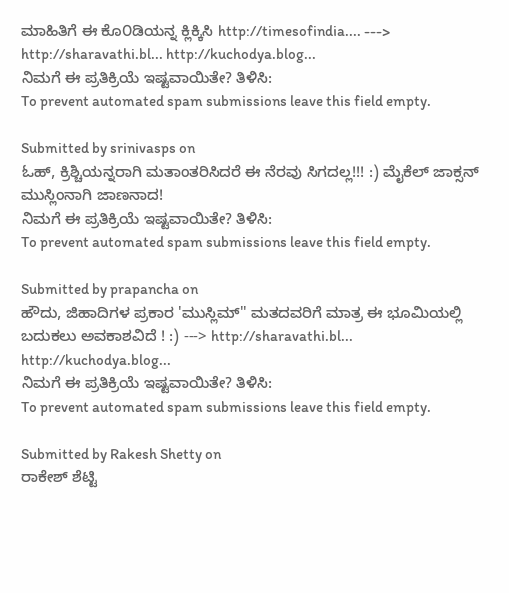ಮಾಹಿತಿಗೆ ಈ ಕೊ೦ಡಿಯನ್ನ ಕ್ಲಿಕ್ಕಿಸಿ http://timesofindia.... ---> http://sharavathi.bl... http://kuchodya.blog...
ನಿಮಗೆ ಈ ಪ್ರತಿಕ್ರಿಯೆ ಇಷ್ಟವಾಯಿತೇ? ತಿಳಿಸಿ:
To prevent automated spam submissions leave this field empty.

Submitted by srinivasps on
ಓಹ್, ಕ್ರಿಶ್ಚಿಯನ್ನರಾಗಿ ಮತಾಂತರಿಸಿದರೆ ಈ ನೆರವು ಸಿಗದಲ್ಲ!!! :) ಮೈಕೆಲ್ ಜಾಕ್ಸನ್ ಮುಸ್ಲಿಂನಾಗಿ ಜಾಣನಾದ!
ನಿಮಗೆ ಈ ಪ್ರತಿಕ್ರಿಯೆ ಇಷ್ಟವಾಯಿತೇ? ತಿಳಿಸಿ:
To prevent automated spam submissions leave this field empty.

Submitted by prapancha on
ಹೌದು, ಜಿಹಾದಿಗಳ ಪ್ರಕಾರ 'ಮುಸ್ಲಿಮ್'' ಮತದವರಿಗೆ ಮಾತ್ರ ಈ ಭೂಮಿಯಲ್ಲಿ ಬದುಕಲು ಅವಕಾಶವಿದೆ ! :) ---> http://sharavathi.bl... http://kuchodya.blog...
ನಿಮಗೆ ಈ ಪ್ರತಿಕ್ರಿಯೆ ಇಷ್ಟವಾಯಿತೇ? ತಿಳಿಸಿ:
To prevent automated spam submissions leave this field empty.

Submitted by Rakesh Shetty on
ರಾಕೇಶ್ ಶೆಟ್ಟಿ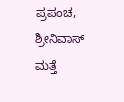ಪ್ರಪಂಚ, ಶ್ರೀನಿವಾಸ್ ಮತ್ತೆ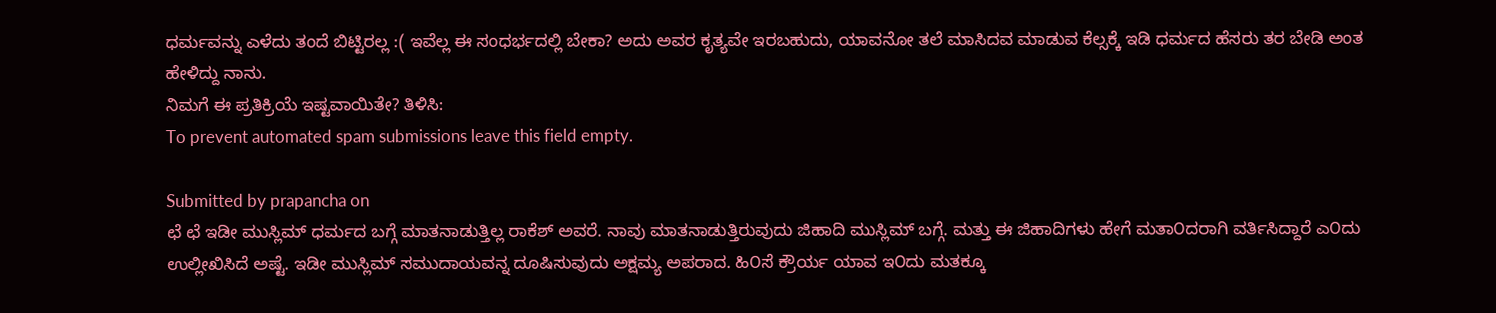ಧರ್ಮವನ್ನು ಎಳೆದು ತಂದೆ ಬಿಟ್ಟಿರಲ್ಲ :( ಇವೆಲ್ಲ ಈ ಸಂಧರ್ಭದಲ್ಲಿ ಬೇಕಾ? ಅದು ಅವರ ಕೃತ್ಯವೇ ಇರಬಹುದು, ಯಾವನೋ ತಲೆ ಮಾಸಿದವ ಮಾಡುವ ಕೆಲ್ಸಕ್ಕೆ ಇಡಿ ಧರ್ಮದ ಹೆಸರು ತರ ಬೇಡಿ ಅಂತ ಹೇಳಿದ್ದು ನಾನು.
ನಿಮಗೆ ಈ ಪ್ರತಿಕ್ರಿಯೆ ಇಷ್ಟವಾಯಿತೇ? ತಿಳಿಸಿ:
To prevent automated spam submissions leave this field empty.

Submitted by prapancha on
ಛೆ ಛೆ ಇಡೀ ಮುಸ್ಲಿಮ್ ಧರ್ಮದ ಬಗ್ಗೆ ಮಾತನಾಡುತ್ತಿಲ್ಲ ರಾಕೆಶ್ ಅವರೆ. ನಾವು ಮಾತನಾಡುತ್ತಿರುವುದು ಜಿಹಾದಿ ಮುಸ್ಲಿಮ್ ಬಗ್ಗೆ. ಮತ್ತು ಈ ಜಿಹಾದಿಗಳು ಹೇಗೆ ಮತಾ೦ದರಾಗಿ ವರ್ತಿಸಿದ್ದಾರೆ ಎ೦ದು ಉಲ್ಲೀಖಿಸಿದೆ ಅಷ್ಟೆ. ಇಡೀ ಮುಸ್ಲಿಮ್ ಸಮುದಾಯವನ್ನ ದೂಷಿಸುವುದು ಅಕ್ಷಮ್ಯ ಅಪರಾದ. ಹಿ೦ಸೆ ಕ್ರೌರ್ಯ ಯಾವ ಇ೦ದು ಮತಕ್ಕೂ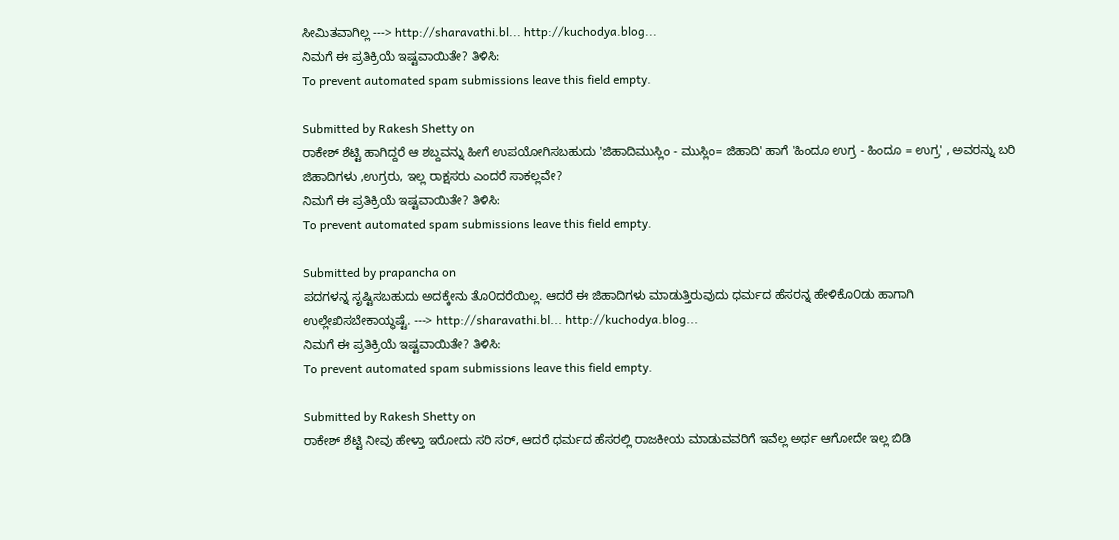ಸೀಮಿತವಾಗಿಲ್ಲ ---> http://sharavathi.bl... http://kuchodya.blog...
ನಿಮಗೆ ಈ ಪ್ರತಿಕ್ರಿಯೆ ಇಷ್ಟವಾಯಿತೇ? ತಿಳಿಸಿ:
To prevent automated spam submissions leave this field empty.

Submitted by Rakesh Shetty on
ರಾಕೇಶ್ ಶೆಟ್ಟಿ ಹಾಗಿದ್ದರೆ ಆ ಶಬ್ದವನ್ನು ಹೀಗೆ ಉಪಯೋಗಿಸಬಹುದು 'ಜಿಹಾದಿಮುಸ್ಲಿಂ - ಮುಸ್ಲಿಂ= ಜಿಹಾದಿ' ಹಾಗೆ 'ಹಿಂದೂ ಉಗ್ರ - ಹಿಂದೂ = ಉಗ್ರ' , ಅವರನ್ನು ಬರಿ ಜಿಹಾದಿಗಳು ,ಉಗ್ರರು, ಇಲ್ಲ ರಾಕ್ಷಸರು ಎಂದರೆ ಸಾಕಲ್ಲವೇ?
ನಿಮಗೆ ಈ ಪ್ರತಿಕ್ರಿಯೆ ಇಷ್ಟವಾಯಿತೇ? ತಿಳಿಸಿ:
To prevent automated spam submissions leave this field empty.

Submitted by prapancha on
ಪದಗಳನ್ನ ಸೃಷ್ಟಿಸಬಹುದು ಅದಕ್ಕೇನು ತೊ೦ದರೆಯಿಲ್ಲ. ಆದರೆ ಈ ಜಿಹಾದಿಗಳು ಮಾಡುತ್ತಿರುವುದು ಧರ್ಮದ ಹೆಸರನ್ನ ಹೇಳಿಕೊ೦ಡು ಹಾಗಾಗಿ ಉಲ್ಲೇಖಿಸಬೇಕಾಯ್ಥಷ್ಟೆ. ---> http://sharavathi.bl... http://kuchodya.blog...
ನಿಮಗೆ ಈ ಪ್ರತಿಕ್ರಿಯೆ ಇಷ್ಟವಾಯಿತೇ? ತಿಳಿಸಿ:
To prevent automated spam submissions leave this field empty.

Submitted by Rakesh Shetty on
ರಾಕೇಶ್ ಶೆಟ್ಟಿ ನೀವು ಹೇಳ್ತಾ ಇರೋದು ಸರಿ ಸರ್, ಆದರೆ ಧರ್ಮದ ಹೆಸರಲ್ಲಿ ರಾಜಕೀಯ ಮಾಡುವವರಿಗೆ ಇವೆಲ್ಲ ಅರ್ಥ ಆಗೋದೇ ಇಲ್ಲ ಬಿಡಿ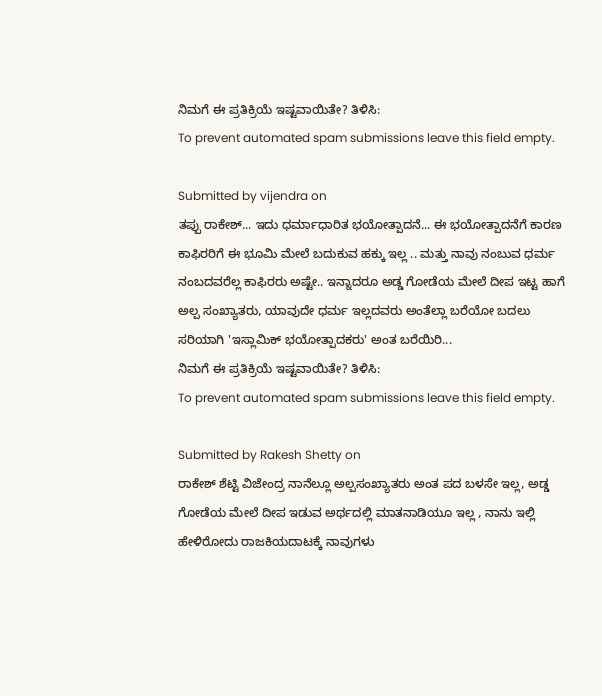ನಿಮಗೆ ಈ ಪ್ರತಿಕ್ರಿಯೆ ಇಷ್ಟವಾಯಿತೇ? ತಿಳಿಸಿ:
To prevent automated spam submissions leave this field empty.

Submitted by vijendra on
ತಪ್ಪು ರಾಕೇಶ್... ಇದು ಧರ್ಮಾಧಾರಿತ ಭಯೋತ್ಪಾದನೆ... ಈ ಭಯೋತ್ಪಾದನೆಗೆ ಕಾರಣ ಕಾಫಿರರಿಗೆ ಈ ಭೂಮಿ ಮೇಲೆ ಬದುಕುವ ಹಕ್ಕು ಇಲ್ಲ .. ಮತ್ತು ನಾವು ನಂಬುವ ಧರ್ಮ ನಂಬದವರೆಲ್ಲ ಕಾಫಿರರು ಅಷ್ಟೇ.. ಇನ್ನಾದರೂ ಅಡ್ಡ ಗೋಡೆಯ ಮೇಲೆ ದೀಪ ಇಟ್ಟ ಹಾಗೆ ಅಲ್ಪ ಸಂಖ್ಯಾತರು, ಯಾವುದೇ ಧರ್ಮ ಇಲ್ಲದವರು ಅಂತೆಲ್ಲಾ ಬರೆಯೋ ಬದಲು ಸರಿಯಾಗಿ 'ಇಸ್ಲಾಮಿಕ್ ಭಯೋತ್ಪಾದಕರು' ಅಂತ ಬರೆಯಿರಿ...
ನಿಮಗೆ ಈ ಪ್ರತಿಕ್ರಿಯೆ ಇಷ್ಟವಾಯಿತೇ? ತಿಳಿಸಿ:
To prevent automated spam submissions leave this field empty.

Submitted by Rakesh Shetty on
ರಾಕೇಶ್ ಶೆಟ್ಟಿ ವಿಜೇಂದ್ರ ನಾನೆಲ್ಲೂ ಅಲ್ಪಸಂಖ್ಯಾತರು ಅಂತ ಪದ ಬಳಸೇ ಇಲ್ಲ, ಅಡ್ಡ ಗೋಡೆಯ ಮೇಲೆ ದೀಪ ಇಡುವ ಅರ್ಥದಲ್ಲಿ ಮಾತನಾಡಿಯೂ ಇಲ್ಲ , ನಾನು ಇಲ್ಲಿ ಹೇಳಿರೋದು ರಾಜಕಿಯದಾಟಕ್ಕೆ ನಾವುಗಳು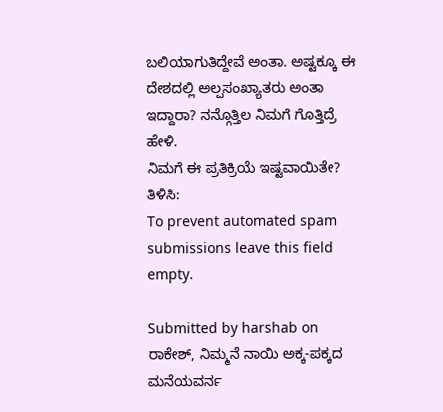ಬಲಿಯಾಗುತಿದ್ದೇವೆ ಅಂತಾ. ಅಷ್ಟಕ್ಕೂ ಈ ದೇಶದಲ್ಲಿ ಅಲ್ಪಸಂಖ್ಯಾತರು ಅಂತಾ ಇದ್ದಾರಾ? ನನ್ಗೊತ್ತಿಲ ನಿಮಗೆ ಗೊತ್ತಿದ್ರೆ ಹೇಳಿ.
ನಿಮಗೆ ಈ ಪ್ರತಿಕ್ರಿಯೆ ಇಷ್ಟವಾಯಿತೇ? ತಿಳಿಸಿ:
To prevent automated spam submissions leave this field empty.

Submitted by harshab on
ರಾಕೇಶ್, ನಿಮ್ಮನೆ ನಾಯಿ ಅಕ್ಕ-ಪಕ್ಕದ ಮನೆಯವರ್ನ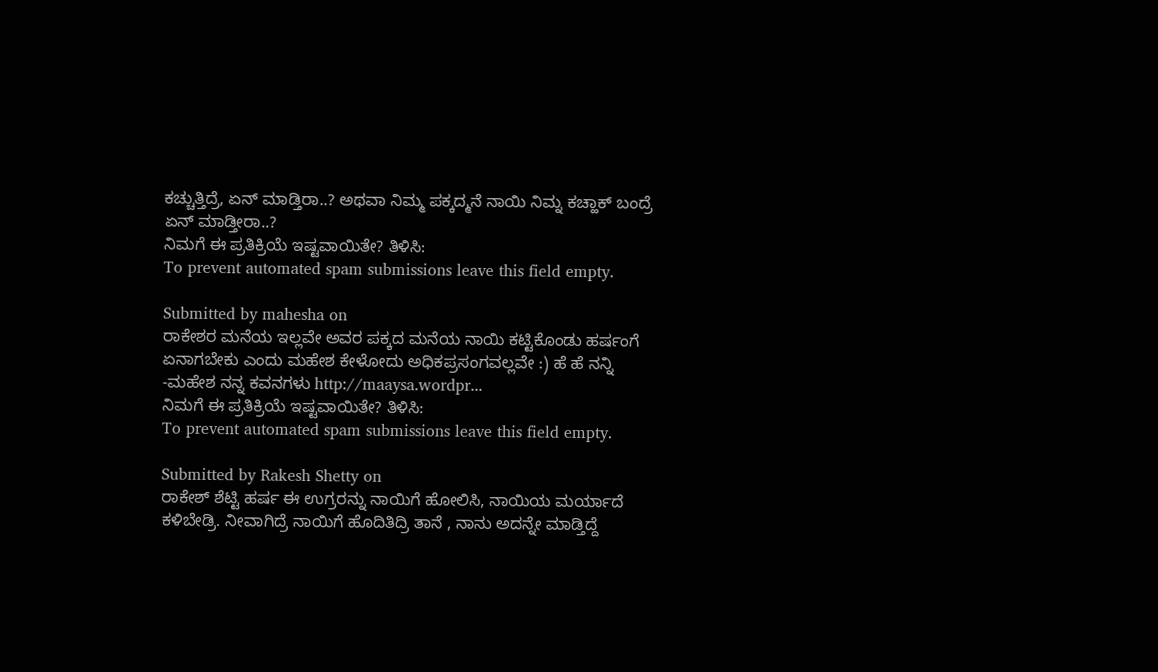ಕಚ್ಚುತ್ತಿದ್ರೆ, ಏನ್ ಮಾಡ್ತಿರಾ..? ಅಥವಾ ನಿಮ್ಮ ಪಕ್ಕದ್ಮನೆ ನಾಯಿ ನಿಮ್ನ ಕಚ್ಹಾಕ್ ಬಂದ್ರೆ ಏನ್ ಮಾಡ್ತೀರಾ..?
ನಿಮಗೆ ಈ ಪ್ರತಿಕ್ರಿಯೆ ಇಷ್ಟವಾಯಿತೇ? ತಿಳಿಸಿ:
To prevent automated spam submissions leave this field empty.

Submitted by mahesha on
ರಾಕೇಶರ ಮನೆಯ ಇಲ್ಲವೇ ಅವರ ಪಕ್ಕದ ಮನೆಯ ನಾಯಿ ಕಟ್ಟಿಕೊಂಡು ಹರ್ಷಂಗೆ ಏನಾಗಬೇಕು ಎಂದು ಮಹೇಶ ಕೇಳೋದು ಅಧಿಕಪ್ರಸಂಗವಲ್ಲವೇ :) ಹೆ ಹೆ ನನ್ನಿ -ಮಹೇಶ ನನ್ನ ಕವನಗಳು http://maaysa.wordpr...
ನಿಮಗೆ ಈ ಪ್ರತಿಕ್ರಿಯೆ ಇಷ್ಟವಾಯಿತೇ? ತಿಳಿಸಿ:
To prevent automated spam submissions leave this field empty.

Submitted by Rakesh Shetty on
ರಾಕೇಶ್ ಶೆಟ್ಟಿ ಹರ್ಷ ಈ ಉಗ್ರರನ್ನು ನಾಯಿಗೆ ಹೋಲಿಸಿ, ನಾಯಿಯ ಮರ್ಯಾದೆ ಕಳಿಬೇಡ್ರಿ. ನೀವಾಗಿದ್ರೆ ನಾಯಿಗೆ ಹೊದಿತಿದ್ರಿ ತಾನೆ , ನಾನು ಅದನ್ನೇ ಮಾಡ್ತಿದ್ದೆ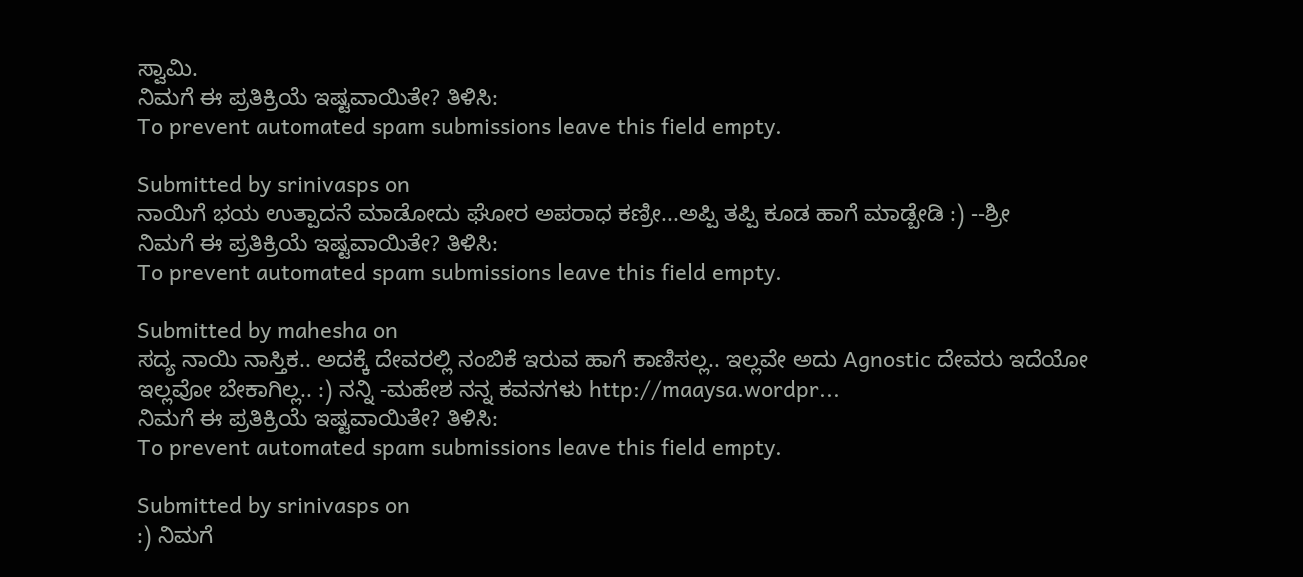ಸ್ವಾಮಿ.
ನಿಮಗೆ ಈ ಪ್ರತಿಕ್ರಿಯೆ ಇಷ್ಟವಾಯಿತೇ? ತಿಳಿಸಿ:
To prevent automated spam submissions leave this field empty.

Submitted by srinivasps on
ನಾಯಿಗೆ ಭಯ ಉತ್ಪಾದನೆ ಮಾಡೋದು ಘೋರ ಅಪರಾಧ ಕಣ್ರೀ...ಅಪ್ಪಿ ತಪ್ಪಿ ಕೂಡ ಹಾಗೆ ಮಾಡ್ಬೇಡಿ :) --ಶ್ರೀ
ನಿಮಗೆ ಈ ಪ್ರತಿಕ್ರಿಯೆ ಇಷ್ಟವಾಯಿತೇ? ತಿಳಿಸಿ:
To prevent automated spam submissions leave this field empty.

Submitted by mahesha on
ಸದ್ಯ ನಾಯಿ ನಾಸ್ತಿಕ.. ಅದಕ್ಕೆ ದೇವರಲ್ಲಿ ನಂಬಿಕೆ ಇರುವ ಹಾಗೆ ಕಾಣಿಸಲ್ಲ.. ಇಲ್ಲವೇ ಅದು Agnostic ದೇವರು ಇದೆಯೋ ಇಲ್ಲವೋ ಬೇಕಾಗಿಲ್ಲ.. :) ನನ್ನಿ -ಮಹೇಶ ನನ್ನ ಕವನಗಳು http://maaysa.wordpr...
ನಿಮಗೆ ಈ ಪ್ರತಿಕ್ರಿಯೆ ಇಷ್ಟವಾಯಿತೇ? ತಿಳಿಸಿ:
To prevent automated spam submissions leave this field empty.

Submitted by srinivasps on
:) ನಿಮಗೆ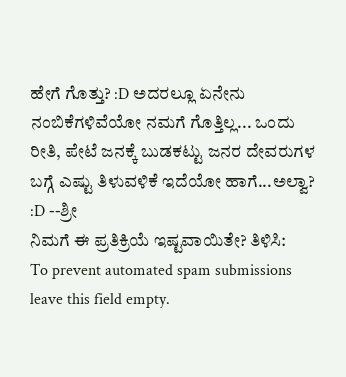ಹೇಗೆ ಗೊತ್ತು? :D ಅದರಲ್ಲೂ ಏನೇನು ನಂಬಿಕೆಗಳಿವೆಯೋ ನಮಗೆ ಗೊತ್ತಿಲ್ಲ... ಒಂದು ರೀತಿ, ಪೇಟೆ ಜನಕ್ಕೆ ಬುಡಕಟ್ಟು ಜನರ ದೇವರುಗಳ ಬಗ್ಗೆ ಎಷ್ಟು ತಿಳುವಳಿಕೆ ಇದೆಯೋ ಹಾಗೆ...ಅಲ್ವಾ? :D --ಶ್ರೀ
ನಿಮಗೆ ಈ ಪ್ರತಿಕ್ರಿಯೆ ಇಷ್ಟವಾಯಿತೇ? ತಿಳಿಸಿ:
To prevent automated spam submissions leave this field empty.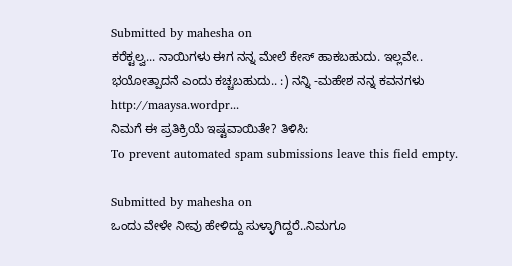Submitted by mahesha on
ಕರೆಕ್ಟಲ್ವ... ನಾಯಿಗಳು ಈಗ ನನ್ನ ಮೇಲೆ ಕೇಸ್ ಹಾಕಬಹುದು. ಇಲ್ಲವೇ.. ಭಯೋತ್ಪಾದನೆ ಎಂದು ಕಚ್ಚಬಹುದು.. :) ನನ್ನಿ -ಮಹೇಶ ನನ್ನ ಕವನಗಳು http://maaysa.wordpr...
ನಿಮಗೆ ಈ ಪ್ರತಿಕ್ರಿಯೆ ಇಷ್ಟವಾಯಿತೇ? ತಿಳಿಸಿ:
To prevent automated spam submissions leave this field empty.

Submitted by mahesha on
ಒಂದು ವೇಳೇ ನೀವು ಹೇಳಿದ್ದು ಸುಳ್ಳಾಗಿದ್ದರೆ..ನಿಮಗೂ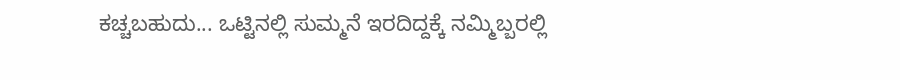ಕಚ್ಚಬಹುದು... ಒಟ್ಟಿನಲ್ಲಿ ಸುಮ್ಮನೆ ಇರದಿದ್ದಕ್ಕೆ ನಮ್ಮಿಬ್ಬರಲ್ಲಿ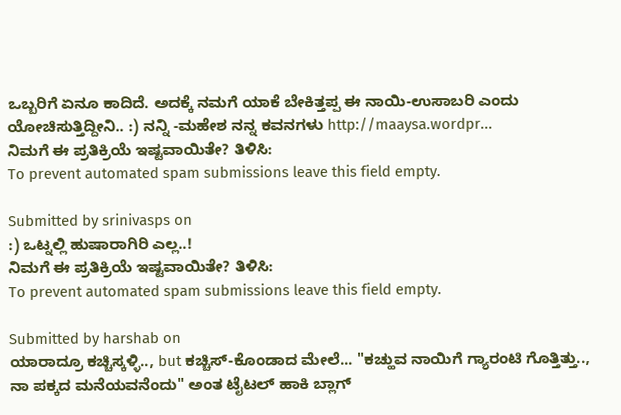ಒಬ್ಬರಿಗೆ ಏನೂ ಕಾದಿದೆ. ಅದಕ್ಕೆ ನಮಗೆ ಯಾಕೆ ಬೇಕಿತ್ತಪ್ಪ ಈ ನಾಯಿ-ಉಸಾಬರಿ ಎಂದು ಯೋಚಿಸುತ್ತಿದ್ದೀನಿ.. :) ನನ್ನಿ -ಮಹೇಶ ನನ್ನ ಕವನಗಳು http://maaysa.wordpr...
ನಿಮಗೆ ಈ ಪ್ರತಿಕ್ರಿಯೆ ಇಷ್ಟವಾಯಿತೇ? ತಿಳಿಸಿ:
To prevent automated spam submissions leave this field empty.

Submitted by srinivasps on
:) ಒಟ್ನಲ್ಲಿ ಹುಷಾರಾಗಿರಿ ಎಲ್ಲ..!
ನಿಮಗೆ ಈ ಪ್ರತಿಕ್ರಿಯೆ ಇಷ್ಟವಾಯಿತೇ? ತಿಳಿಸಿ:
To prevent automated spam submissions leave this field empty.

Submitted by harshab on
ಯಾರಾದ್ರೂ ಕಚ್ಚಿಸ್ಕಳ್ಳಿ.., but ಕಚ್ಚಿಸ್-ಕೊಂಡಾದ ಮೇಲೆ... "ಕಚ್ಹುವ ನಾಯಿಗೆ ಗ್ಯಾರಂಟಿ ಗೊತ್ತಿತ್ತು.., ನಾ ಪಕ್ಕದ ಮನೆಯವನೆಂದು" ಅಂತ ಟೈಟಲ್ ಹಾಕಿ ಬ್ಲಾಗ್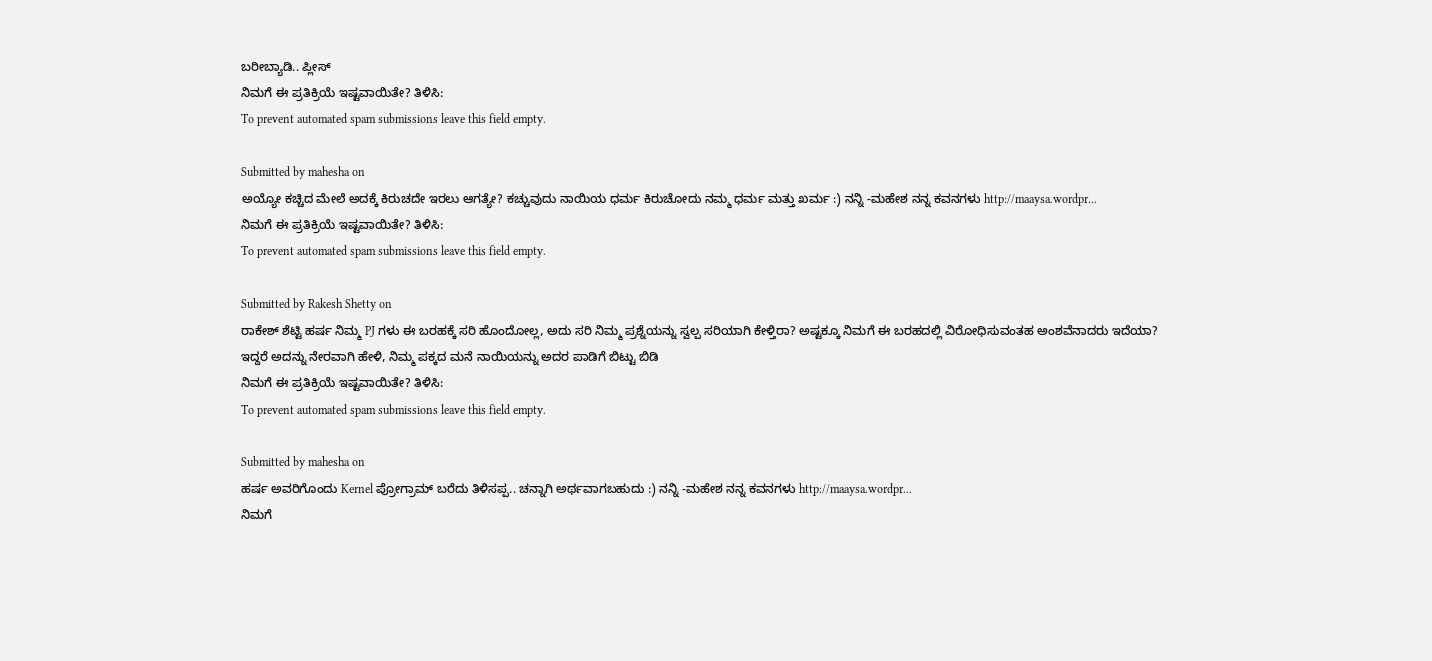ಬರೀಬ್ಯಾಡಿ.. ಪ್ಲೀಸ್
ನಿಮಗೆ ಈ ಪ್ರತಿಕ್ರಿಯೆ ಇಷ್ಟವಾಯಿತೇ? ತಿಳಿಸಿ:
To prevent automated spam submissions leave this field empty.

Submitted by mahesha on
ಅಯ್ಯೋ ಕಚ್ಚಿದ ಮೇಲೆ ಅದಕ್ಕೆ ಕಿರುಚದೇ ಇರಲು ಆಗತ್ಯೇ? ಕಚ್ಚುವುದು ನಾಯಿಯ ಧರ್ಮ ಕಿರುಚೋದು ನಮ್ಮ ಧರ್ಮ ಮತ್ತು ಖರ್ಮ :) ನನ್ನಿ -ಮಹೇಶ ನನ್ನ ಕವನಗಳು http://maaysa.wordpr...
ನಿಮಗೆ ಈ ಪ್ರತಿಕ್ರಿಯೆ ಇಷ್ಟವಾಯಿತೇ? ತಿಳಿಸಿ:
To prevent automated spam submissions leave this field empty.

Submitted by Rakesh Shetty on
ರಾಕೇಶ್ ಶೆಟ್ಟಿ ಹರ್ಷ ನಿಮ್ಮ PJ ಗಳು ಈ ಬರಹಕ್ಕೆ ಸರಿ ಹೊಂದೋಲ್ಲ, ಅದು ಸರಿ ನಿಮ್ಮ ಪ್ರಶ್ನೆಯನ್ನು ಸ್ವಲ್ಪ ಸರಿಯಾಗಿ ಕೇಳ್ತಿರಾ? ಅಷ್ಟಕ್ಕೂ ನಿಮಗೆ ಈ ಬರಹದಲ್ಲಿ ವಿರೋಧಿಸುವಂತಹ ಅಂಶವೆನಾದರು ಇದೆಯಾ? ಇದ್ದರೆ ಅದನ್ನು ನೇರವಾಗಿ ಹೇಳಿ, ನಿಮ್ಮ ಪಕ್ಕದ ಮನೆ ನಾಯಿಯನ್ನು ಅದರ ಪಾಡಿಗೆ ಬಿಟ್ಟು ಬಿಡಿ
ನಿಮಗೆ ಈ ಪ್ರತಿಕ್ರಿಯೆ ಇಷ್ಟವಾಯಿತೇ? ತಿಳಿಸಿ:
To prevent automated spam submissions leave this field empty.

Submitted by mahesha on
ಹರ್ಷ ಅವರಿಗೊಂದು Kernel ಪ್ರೋಗ್ರಾಮ್ ಬರೆದು ತಿಳಿಸಪ್ಪ.. ಚನ್ನಾಗಿ ಅರ್ಥವಾಗಬಹುದು :) ನನ್ನಿ -ಮಹೇಶ ನನ್ನ ಕವನಗಳು http://maaysa.wordpr...
ನಿಮಗೆ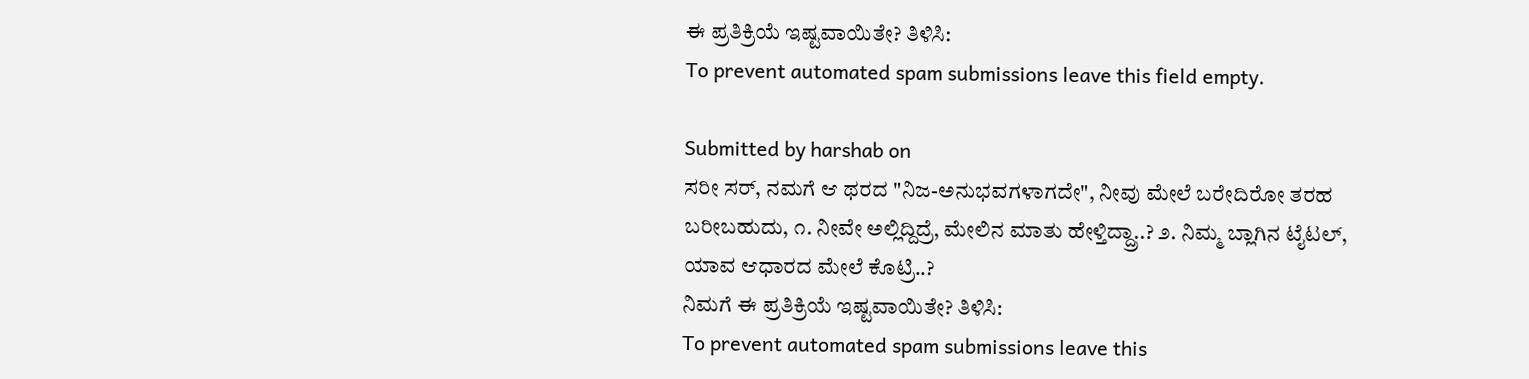ಈ ಪ್ರತಿಕ್ರಿಯೆ ಇಷ್ಟವಾಯಿತೇ? ತಿಳಿಸಿ:
To prevent automated spam submissions leave this field empty.

Submitted by harshab on
ಸರೀ ಸರ್, ನಮಗೆ ಆ ಥರದ "ನಿಜ-ಅನುಭವಗಳಾಗದೇ", ನೀವು ಮೇಲೆ ಬರೇದಿರೋ ತರಹ ಬರೀಬಹುದು, ೧. ನೀವೇ ಅಲ್ಲಿದ್ದಿದ್ರೆ, ಮೇಲಿನ ಮಾತು ಹೇಳ್ತಿದ್ದ್ರಾ..? ೨. ನಿಮ್ಮ ಬ್ಲಾಗಿನ ಟೈಟಲ್, ಯಾವ ಆಧಾರದ ಮೇಲೆ ಕೊಟ್ರಿ..?
ನಿಮಗೆ ಈ ಪ್ರತಿಕ್ರಿಯೆ ಇಷ್ಟವಾಯಿತೇ? ತಿಳಿಸಿ:
To prevent automated spam submissions leave this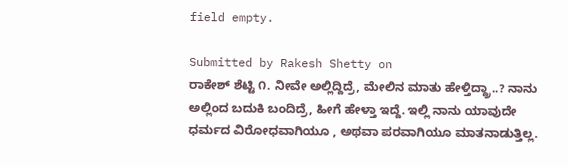field empty.

Submitted by Rakesh Shetty on
ರಾಕೇಶ್ ಶೆಟ್ಟಿ ೧. ನೀವೇ ಅಲ್ಲಿದ್ದಿದ್ರೆ, ಮೇಲಿನ ಮಾತು ಹೇಳ್ತಿದ್ದ್ರಾ..? ನಾನು ಅಲ್ಲಿಂದ ಬದುಕಿ ಬಂದಿದ್ರೆ, ಹೀಗೆ ಹೇಳ್ತಾ ಇದ್ದೆ. ಇಲ್ಲಿ ನಾನು ಯಾವುದೇ ಧರ್ಮದ ವಿರೋಧವಾಗಿಯೂ , ಅಥವಾ ಪರವಾಗಿಯೂ ಮಾತನಾಡುತ್ತಿಲ್ಲ.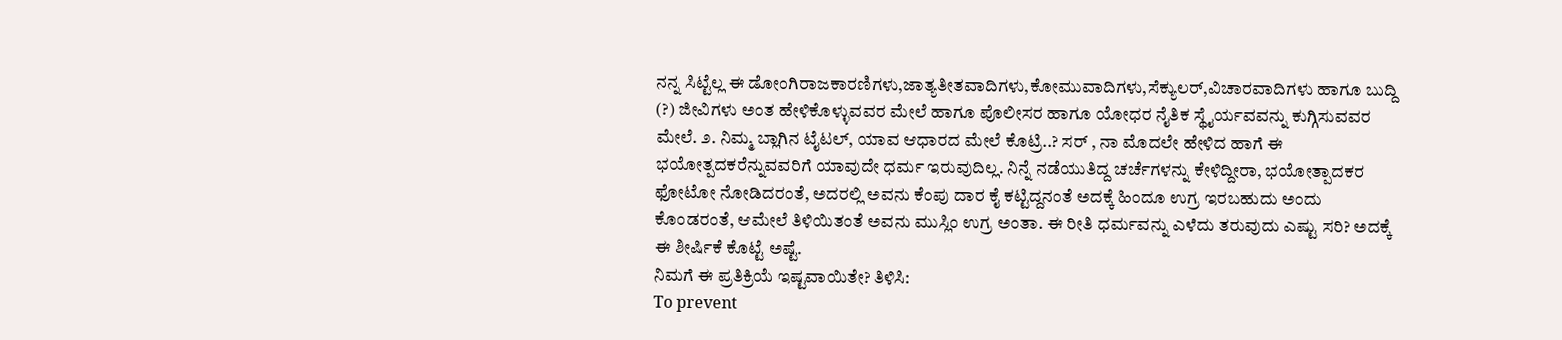ನನ್ನ ಸಿಟ್ಟೆಲ್ಲ ಈ ಡೋಂಗಿರಾಜಕಾರಣಿಗಳು,ಜಾತ್ಯತೀತವಾದಿಗಳು,ಕೋಮುವಾದಿಗಳು,ಸೆಕ್ಯುಲರ್,ವಿಚಾರವಾದಿಗಳು ಹಾಗೂ ಬುದ್ದಿ (?) ಜೀವಿಗಳು ಅಂತ ಹೇಳಿಕೊಳ್ಳುವವರ ಮೇಲೆ ಹಾಗೂ ಪೊಲೀಸರ ಹಾಗೂ ಯೋಧರ ನೈತಿಕ ಸ್ಥೈರ್ಯವವನ್ನು ಕುಗ್ಗಿಸುವವರ ಮೇಲೆ. ೨. ನಿಮ್ಮ ಬ್ಲಾಗಿನ ಟೈಟಲ್, ಯಾವ ಆಧಾರದ ಮೇಲೆ ಕೊಟ್ರಿ..? ಸರ್ , ನಾ ಮೊದಲೇ ಹೇಳಿದ ಹಾಗೆ ಈ ಭಯೋತ್ಪದಕರೆನ್ನುವವರಿಗೆ ಯಾವುದೇ ಧರ್ಮ ಇರುವುದಿಲ್ಲ. ನಿನ್ನೆ ನಡೆಯುತಿದ್ದ ಚರ್ಚೆಗಳನ್ನು ಕೇಳಿದ್ದೀರಾ, ಭಯೋತ್ಪಾದಕರ ಫೋಟೋ ನೋಡಿದರಂತೆ, ಅದರಲ್ಲಿ ಅವನು ಕೆಂಪು ದಾರ ಕೈ ಕಟ್ಟಿದ್ದನಂತೆ ಅದಕ್ಕೆ ಹಿಂದೂ ಉಗ್ರ ಇರಬಹುದು ಅಂದು ಕೊಂಡರಂತೆ, ಆಮೇಲೆ ತಿಳಿಯಿತಂತೆ ಅವನು ಮುಸ್ಲಿಂ ಉಗ್ರ ಅಂತಾ. ಈ ರೀತಿ ಧರ್ಮವನ್ನು ಎಳೆದು ತರುವುದು ಎಷ್ಟು ಸರಿ? ಅದಕ್ಕೆ ಈ ಶೀರ್ಷಿಕೆ ಕೊಟ್ಟೆ ಅಷ್ಟೆ.
ನಿಮಗೆ ಈ ಪ್ರತಿಕ್ರಿಯೆ ಇಷ್ಟವಾಯಿತೇ? ತಿಳಿಸಿ:
To prevent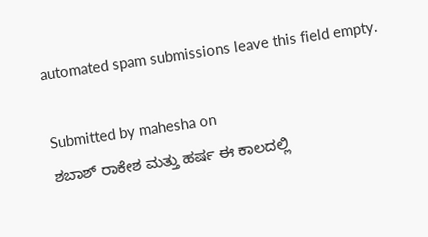automated spam submissions leave this field empty.

Submitted by mahesha on
ಶಬಾಶ್ ರಾಕೇಶ ಮತ್ತು ಹರ್ಷ ಈ ಕಾಲದಲ್ಲಿ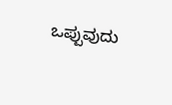ಒಪ್ಪುವುದು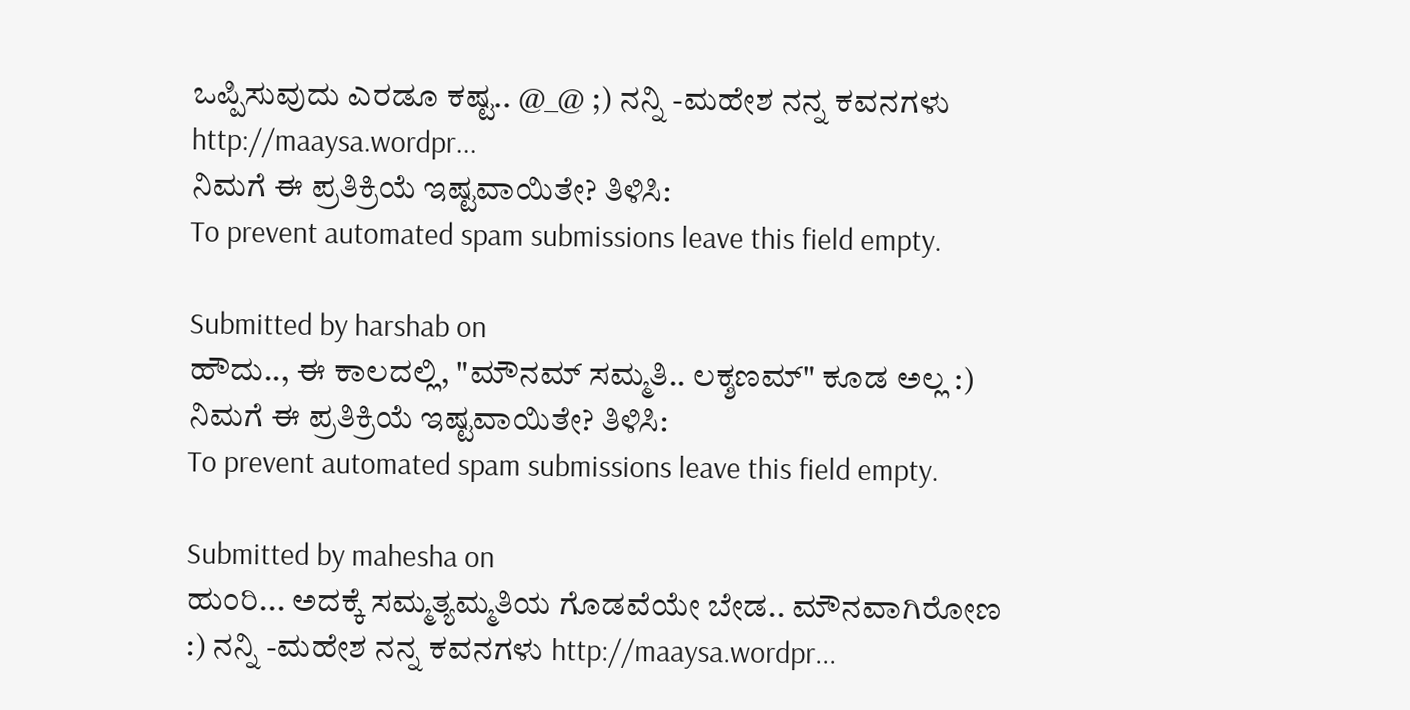ಒಪ್ಪಿಸುವುದು ಎರಡೂ ಕಷ್ಟ.. @_@ ;) ನನ್ನಿ -ಮಹೇಶ ನನ್ನ ಕವನಗಳು http://maaysa.wordpr...
ನಿಮಗೆ ಈ ಪ್ರತಿಕ್ರಿಯೆ ಇಷ್ಟವಾಯಿತೇ? ತಿಳಿಸಿ:
To prevent automated spam submissions leave this field empty.

Submitted by harshab on
ಹೌದು.., ಈ ಕಾಲದಲ್ಲಿ, "ಮೌನಮ್ ಸಮ್ಮತಿ.. ಲಕ್ಶಣಮ್" ಕೂಡ ಅಲ್ಲ :)
ನಿಮಗೆ ಈ ಪ್ರತಿಕ್ರಿಯೆ ಇಷ್ಟವಾಯಿತೇ? ತಿಳಿಸಿ:
To prevent automated spam submissions leave this field empty.

Submitted by mahesha on
ಹುಂರಿ... ಅದಕ್ಕೆ ಸಮ್ಮತ್ಯಮ್ಮತಿಯ ಗೊಡವೆಯೇ ಬೇಡ.. ಮೌನವಾಗಿರೋಣ :) ನನ್ನಿ -ಮಹೇಶ ನನ್ನ ಕವನಗಳು http://maaysa.wordpr...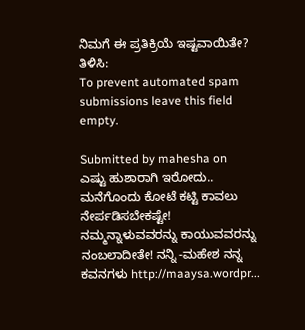ನಿಮಗೆ ಈ ಪ್ರತಿಕ್ರಿಯೆ ಇಷ್ಟವಾಯಿತೇ? ತಿಳಿಸಿ:
To prevent automated spam submissions leave this field empty.

Submitted by mahesha on
ಎಷ್ಟು ಹುಶಾರಾಗಿ ಇರೋದು.. ಮನೆಗೊಂದು ಕೋಟೆ ಕಟ್ಟಿ ಕಾವಲು ನೇರ್ಪಡಿಸಬೇಕಷ್ಟೇ! ನಮ್ಮನ್ನಾಳುವವರನ್ನು ಕಾಯುವವರನ್ನು ನಂಬಲಾದೀತೇ! ನನ್ನಿ -ಮಹೇಶ ನನ್ನ ಕವನಗಳು http://maaysa.wordpr...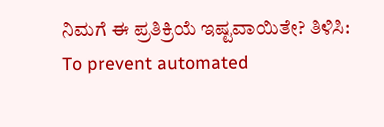ನಿಮಗೆ ಈ ಪ್ರತಿಕ್ರಿಯೆ ಇಷ್ಟವಾಯಿತೇ? ತಿಳಿಸಿ:
To prevent automated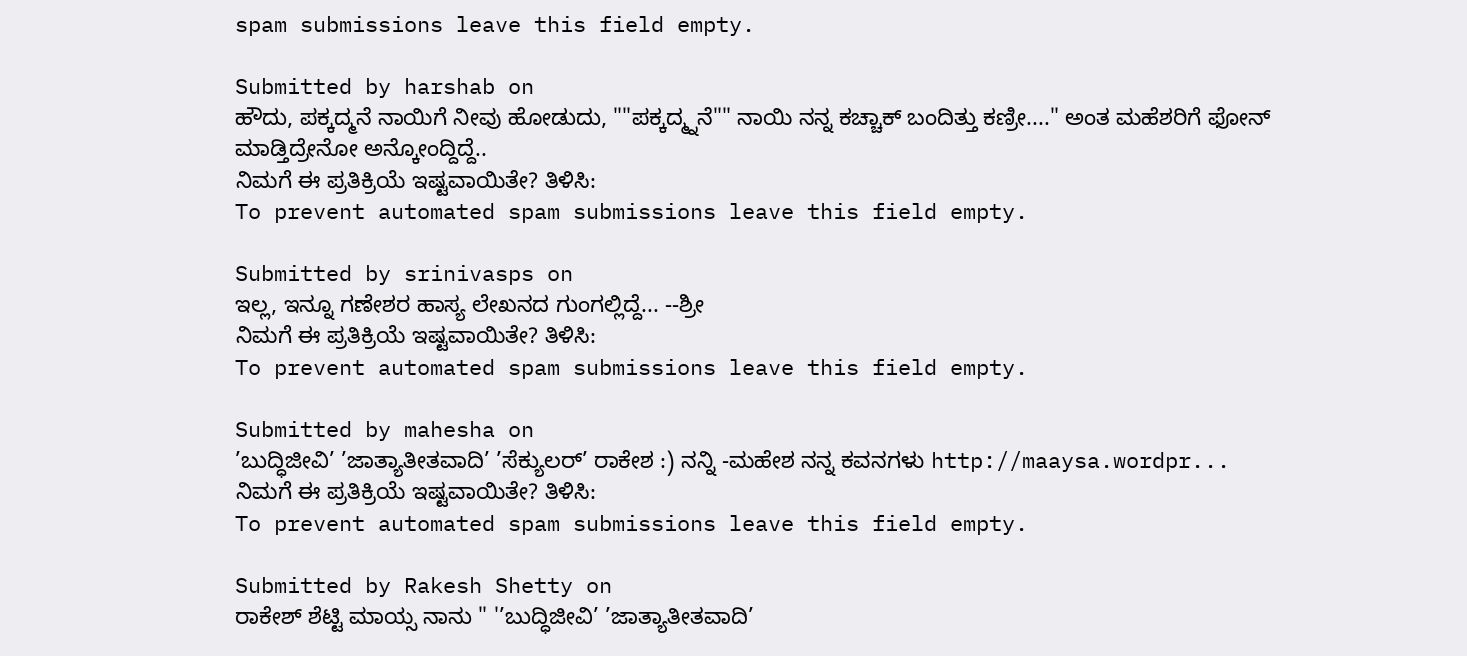spam submissions leave this field empty.

Submitted by harshab on
ಹೌದು, ಪಕ್ಕದ್ಮನೆ ನಾಯಿಗೆ ನೀವು ಹೋಡುದು, ""ಪಕ್ಕದ್ಮ್ನನೆ"" ನಾಯಿ ನನ್ನ ಕಚ್ಚಾಕ್ ಬಂದಿತ್ತು ಕಣ್ರೀ...." ಅಂತ ಮಹೆಶರಿಗೆ ಫೋನ್ ಮಾಡ್ತಿದ್ರೇನೋ ಅನ್ಕೋಂದ್ದಿದ್ದೆ..
ನಿಮಗೆ ಈ ಪ್ರತಿಕ್ರಿಯೆ ಇಷ್ಟವಾಯಿತೇ? ತಿಳಿಸಿ:
To prevent automated spam submissions leave this field empty.

Submitted by srinivasps on
ಇಲ್ಲ, ಇನ್ನೂ ಗಣೇಶರ ಹಾಸ್ಯ ಲೇಖನದ ಗುಂಗಲ್ಲಿದ್ದೆ... --ಶ್ರೀ
ನಿಮಗೆ ಈ ಪ್ರತಿಕ್ರಿಯೆ ಇಷ್ಟವಾಯಿತೇ? ತಿಳಿಸಿ:
To prevent automated spam submissions leave this field empty.

Submitted by mahesha on
’ಬುದ್ಧಿಜೀವಿ’ ’ಜಾತ್ಯಾತೀತವಾದಿ’ ’ಸೆಕ್ಯುಲರ್‍’ ರಾಕೇಶ :) ನನ್ನಿ -ಮಹೇಶ ನನ್ನ ಕವನಗಳು http://maaysa.wordpr...
ನಿಮಗೆ ಈ ಪ್ರತಿಕ್ರಿಯೆ ಇಷ್ಟವಾಯಿತೇ? ತಿಳಿಸಿ:
To prevent automated spam submissions leave this field empty.

Submitted by Rakesh Shetty on
ರಾಕೇಶ್ ಶೆಟ್ಟಿ ಮಾಯ್ಸ ನಾನು " '’ಬುದ್ಧಿಜೀವಿ’ ’ಜಾತ್ಯಾತೀತವಾದಿ’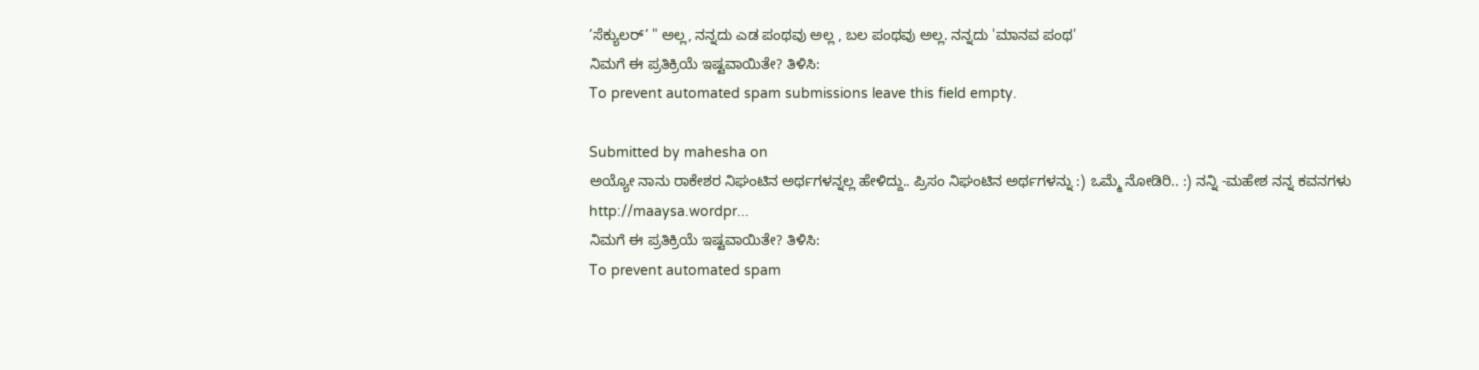’ಸೆಕ್ಯುಲರ್‍’ " ಅಲ್ಲ, ನನ್ನದು ಎಡ ಪಂಥವು ಅಲ್ಲ , ಬಲ ಪಂಥವು ಅಲ್ಲ. ನನ್ನದು 'ಮಾನವ ಪಂಥ'
ನಿಮಗೆ ಈ ಪ್ರತಿಕ್ರಿಯೆ ಇಷ್ಟವಾಯಿತೇ? ತಿಳಿಸಿ:
To prevent automated spam submissions leave this field empty.

Submitted by mahesha on
ಅಯ್ಯೋ ನಾನು ರಾಕೇಶರ ನಿಘಂಟಿನ ಅರ್ಥಗಳನ್ನಲ್ಲ ಹೇಳಿದ್ದು.. ಪ್ರಿಸಂ ನಿಘಂಟಿನ ಅರ್ಥಗಳನ್ನು :) ಒಮ್ಮೆ ನೋಡಿರಿ.. :) ನನ್ನಿ -ಮಹೇಶ ನನ್ನ ಕವನಗಳು http://maaysa.wordpr...
ನಿಮಗೆ ಈ ಪ್ರತಿಕ್ರಿಯೆ ಇಷ್ಟವಾಯಿತೇ? ತಿಳಿಸಿ:
To prevent automated spam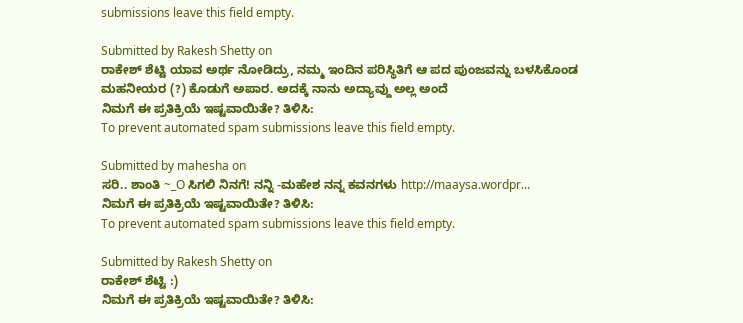submissions leave this field empty.

Submitted by Rakesh Shetty on
ರಾಕೇಶ್ ಶೆಟ್ಟಿ ಯಾವ ಅರ್ಥ ನೋಡಿದ್ರು, ನಮ್ಮ ಇಂದಿನ ಪರಿಸ್ಥಿತಿಗೆ ಆ ಪದ ಪುಂಜವನ್ನು ಬಳಸಿಕೊಂಡ ಮಹನೀಯರ (?) ಕೊಡುಗೆ ಅಪಾರ. ಅದಕ್ಕೆ ನಾನು ಅದ್ಯಾವ್ದು ಅಲ್ಲ ಅಂದೆ
ನಿಮಗೆ ಈ ಪ್ರತಿಕ್ರಿಯೆ ಇಷ್ಟವಾಯಿತೇ? ತಿಳಿಸಿ:
To prevent automated spam submissions leave this field empty.

Submitted by mahesha on
ಸರಿ.. ಶಾಂತಿ ~_O ಸಿಗಲಿ ನಿನಗೆ! ನನ್ನಿ -ಮಹೇಶ ನನ್ನ ಕವನಗಳು http://maaysa.wordpr...
ನಿಮಗೆ ಈ ಪ್ರತಿಕ್ರಿಯೆ ಇಷ್ಟವಾಯಿತೇ? ತಿಳಿಸಿ:
To prevent automated spam submissions leave this field empty.

Submitted by Rakesh Shetty on
ರಾಕೇಶ್ ಶೆಟ್ಟಿ :)
ನಿಮಗೆ ಈ ಪ್ರತಿಕ್ರಿಯೆ ಇಷ್ಟವಾಯಿತೇ? ತಿಳಿಸಿ: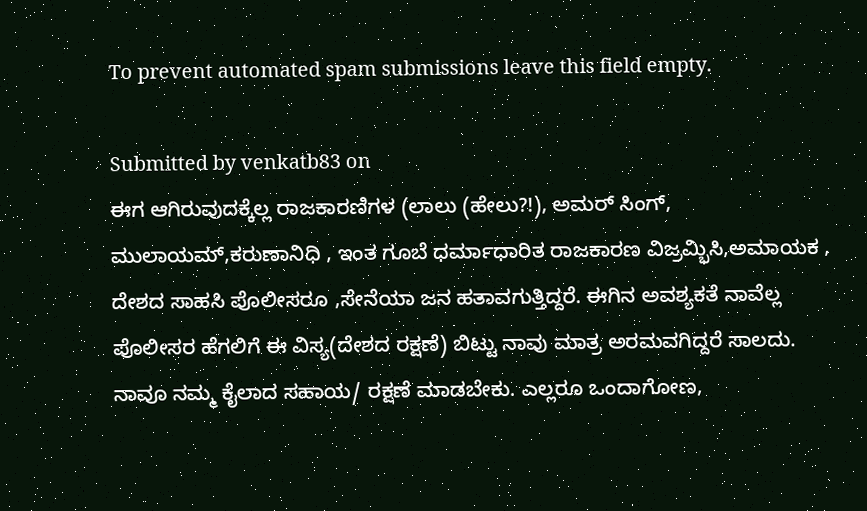To prevent automated spam submissions leave this field empty.

Submitted by venkatb83 on
ಈಗ ಆಗಿರುವುದಕ್ಕೆಲ್ಲ ರಾಜಕಾರಣಿಗಳ (ಲಾಲು (ಹೇಲು?!), ಅಮರ್ ಸಿಂಗ್, ಮುಲಾಯಮ್,ಕರುಣಾನಿಧಿ , ಇಂತ ಗೂಬೆ ಧರ್ಮಾಧಾರಿತ ರಾಜಕಾರಣ ವಿಜ್ರಮ್ಭಿಸಿ,ಅಮಾಯಕ , ದೇಶದ ಸಾಹಸಿ ಪೊಲೀಸರೂ ,ಸೇನೆಯಾ ಜನ ಹತಾವಗುತ್ತಿದ್ದರೆ. ಈಗಿನ ಅವಶ್ಯಕತೆ ನಾವೆಲ್ಲ ಪೊಲೀಸರ ಹೆಗಲಿಗೆ ಈ ವಿಸ್ಯ(ದೇಶದ ರಕ್ಷಣೆ) ಬಿಟ್ಟು ನಾವು ಮಾತ್ರ ಅರಮವಗಿದ್ದರೆ ಸಾಲದು. ನಾವೂ ನಮ್ಮ ಕೈಲಾದ ಸಹಾಯ/ ರಕ್ಷಣೆ ಮಾಡಬೇಕು. ಎಲ್ಲರೂ ಒಂದಾಗೋಣ,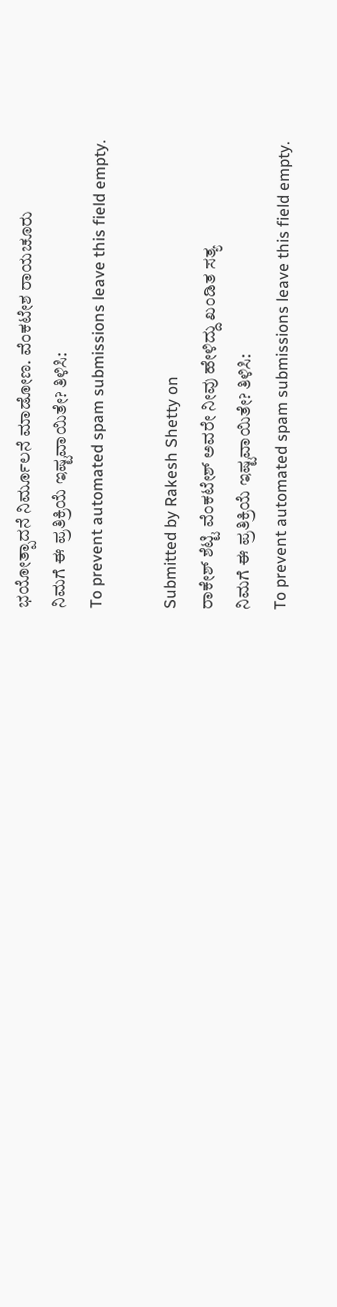ಭಯೋತ್ಪಾದನೆ ನಿರ್ಮೂಲನೆ ಮಾಡೋಣ. ವೆಂಕಟೇಶ ರಾಯಚೂರು
ನಿಮಗೆ ಈ ಪ್ರತಿಕ್ರಿಯೆ ಇಷ್ಟವಾಯಿತೇ? ತಿಳಿಸಿ:
To prevent automated spam submissions leave this field empty.

Submitted by Rakesh Shetty on
ರಾಕೇಶ್ ಶೆಟ್ಟಿ ವೆಂಕಟೇಶ್ ಅವರೇ ನೀವು ಹೇಳಿದ್ದು ಖಂಡಿತ ಸತ್ಯ
ನಿಮಗೆ ಈ ಪ್ರತಿಕ್ರಿಯೆ ಇಷ್ಟವಾಯಿತೇ? ತಿಳಿಸಿ:
To prevent automated spam submissions leave this field empty.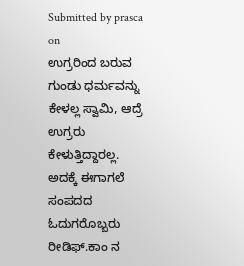Submitted by prasca on
ಉಗ್ರರಿಂದ ಬರುವ ಗುಂಡು ಧರ್ಮವನ್ನು ಕೇಳಲ್ಲ ಸ್ವಾಮಿ, ಆದ್ರೆ ಉಗ್ರರು ಕೇಳುತ್ತಿದ್ದಾರಲ್ಲ. ಅದಕ್ಕೆ ಈಗಾಗಲೆ ಸಂಪದದ ಓದುಗರೊಬ್ಬರು ರೀಡಿಫ್.ಕಾಂ ನ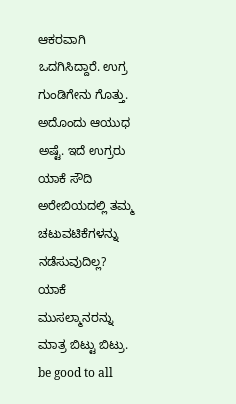ಆಕರವಾಗಿ ಒದಗಿಸಿದ್ದಾರೆ. ಉಗ್ರ ಗುಂಡಿಗೇನು ಗೊತ್ತು. ಅದೊಂದು ಆಯುಧ ಅಷ್ಟೆ. ಇದೆ ಉಗ್ರರು ಯಾಕೆ ಸೌದಿ ಅರೇಬಿಯದಲ್ಲಿ ತಮ್ಮ ಚಟುವಟಿಕೆಗಳನ್ನು ನಡೆಸುವುದಿಲ್ಲ? ಯಾಕೆ ಮುಸಲ್ಮಾನರನ್ನು ಮಾತ್ರ ಬಿಟ್ಟು ಬಿಟ್ರು. be good to all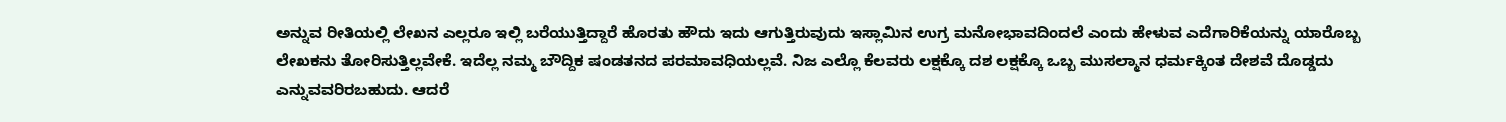ಅನ್ನುವ ರೀತಿಯಲ್ಲಿ ಲೇಖನ ಎಲ್ಲರೂ ಇಲ್ಲಿ ಬರೆಯುತ್ತಿದ್ದಾರೆ ಹೊರತು ಹೌದು ಇದು ಆಗುತ್ತಿರುವುದು ಇಸ್ಲಾಮಿನ ಉಗ್ರ ಮನೋಭಾವದಿಂದಲೆ ಎಂದು ಹೇಳುವ ಎದೆಗಾರಿಕೆಯನ್ನು ಯಾರೊಬ್ಬ ಲೇಖಕನು ತೋರಿಸುತ್ತಿಲ್ಲವೇಕೆ. ಇದೆಲ್ಲ ನಮ್ಮ ಬೌದ್ದಿಕ ಷಂಡತನದ ಪರಮಾವಧಿಯಲ್ಲವೆ. ನಿಜ ಎಲ್ಲೊ ಕೆಲವರು ಲಕ್ಷಕ್ಕೊ ದಶ ಲಕ್ಷಕ್ಕೊ ಒಬ್ಬ ಮುಸಲ್ಮಾನ ಧರ್ಮಕ್ಕಿಂತ ದೇಶವೆ ದೊಡ್ಡದು ಎನ್ನುವವರಿರಬಹುದು. ಆದರೆ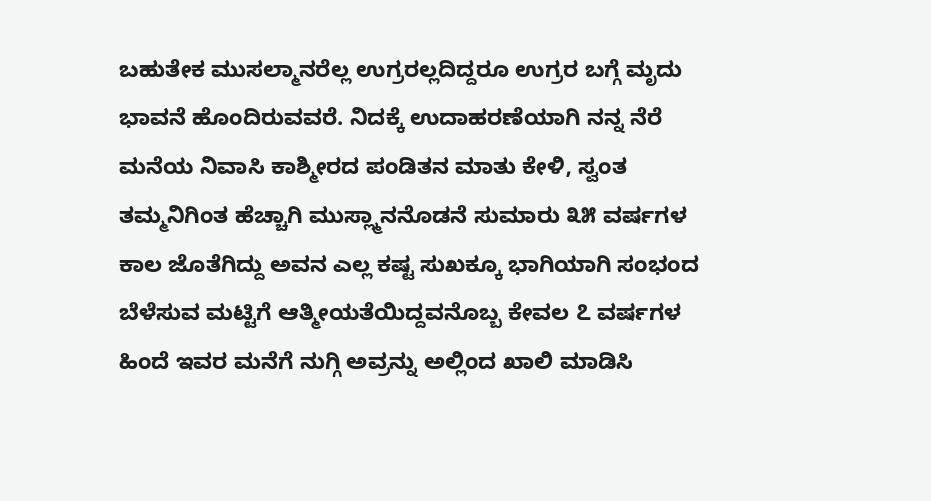ಬಹುತೇಕ ಮುಸಲ್ಮಾನರೆಲ್ಲ ಉಗ್ರರಲ್ಲದಿದ್ದರೂ ಉಗ್ರರ ಬಗ್ಗೆ ಮೃದು ಭಾವನೆ ಹೊಂದಿರುವವರೆ. ನಿದಕ್ಕೆ ಉದಾಹರಣೆಯಾಗಿ ನನ್ನ ನೆರೆ ಮನೆಯ ನಿವಾಸಿ ಕಾಶ್ಮೀರದ ಪಂಡಿತನ ಮಾತು ಕೇಳಿ, ಸ್ವಂತ ತಮ್ಮನಿಗಿಂತ ಹೆಚ್ಚಾಗಿ ಮುಸ್ಲ್ಮಾನನೊಡನೆ ಸುಮಾರು ೩೫ ವರ್ಷಗಳ ಕಾಲ ಜೊತೆಗಿದ್ದು ಅವನ ಎಲ್ಲ ಕಷ್ಟ ಸುಖಕ್ಕೂ ಭಾಗಿಯಾಗಿ ಸಂಭಂದ ಬೆಳೆಸುವ ಮಟ್ಟಿಗೆ ಆತ್ಮೀಯತೆಯಿದ್ದವನೊಬ್ಬ ಕೇವಲ ೭ ವರ್ಷಗಳ ಹಿಂದೆ ಇವರ ಮನೆಗೆ ನುಗ್ಗಿ ಅವ್ರನ್ನು ಅಲ್ಲಿಂದ ಖಾಲಿ ಮಾಡಿಸಿ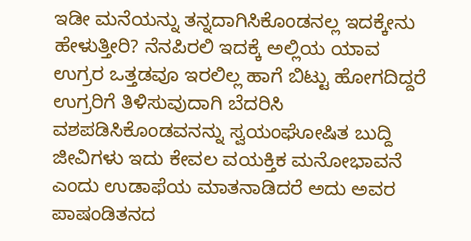ಇಡೀ ಮನೆಯನ್ನು ತನ್ನದಾಗಿಸಿಕೊಂಡನಲ್ಲ ಇದಕ್ಕೇನು ಹೇಳುತ್ತೀರಿ? ನೆನಪಿರಲಿ ಇದಕ್ಕೆ ಅಲ್ಲಿಯ ಯಾವ ಉಗ್ರರ ಒತ್ತಡವೂ ಇರಲಿಲ್ಲ ಹಾಗೆ ಬಿಟ್ಟು ಹೋಗದಿದ್ದರೆ ಉಗ್ರರಿಗೆ ತಿಳಿಸುವುದಾಗಿ ಬೆದರಿಸಿ ವಶಪಡಿಸಿಕೊಂಡವನನ್ನು ಸ್ವಯಂಘೋಷಿತ ಬುದ್ದಿ ಜೀವಿಗಳು ಇದು ಕೇವಲ ವಯಕ್ತಿಕ ಮನೋಭಾವನೆ ಎಂದು ಉಡಾಫೆಯ ಮಾತನಾಡಿದರೆ ಅದು ಅವರ ಪಾಷಂಡಿತನದ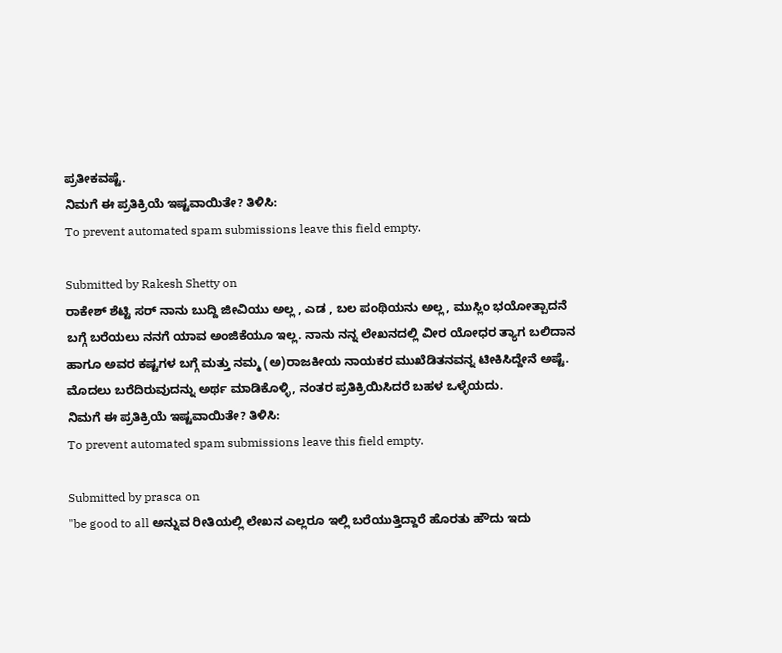ಪ್ರತೀಕವಷ್ಟೆ.
ನಿಮಗೆ ಈ ಪ್ರತಿಕ್ರಿಯೆ ಇಷ್ಟವಾಯಿತೇ? ತಿಳಿಸಿ:
To prevent automated spam submissions leave this field empty.

Submitted by Rakesh Shetty on
ರಾಕೇಶ್ ಶೆಟ್ಟಿ ಸರ್ ನಾನು ಬುದ್ದಿ ಜೀವಿಯು ಅಲ್ಲ , ಎಡ , ಬಲ ಪಂಥಿಯನು ಅಲ್ಲ, ಮುಸ್ಲಿಂ ಭಯೋತ್ಪಾದನೆ ಬಗ್ಗೆ ಬರೆಯಲು ನನಗೆ ಯಾವ ಅಂಜಿಕೆಯೂ ಇಲ್ಲ. ನಾನು ನನ್ನ ಲೇಖನದಲ್ಲಿ ವೀರ ಯೋಧರ ತ್ಯಾಗ ಬಲಿದಾನ ಹಾಗೂ ಅವರ ಕಷ್ಟಗಳ ಬಗ್ಗೆ ಮತ್ತು ನಮ್ಮ (ಅ)ರಾಜಕೀಯ ನಾಯಕರ ಮುಖೆಡಿತನವನ್ನ ಟೀಕಿಸಿದ್ದೇನೆ ಅಷ್ಟೆ. ಮೊದಲು ಬರೆದಿರುವುದನ್ನು ಅರ್ಥ ಮಾಡಿಕೊಳ್ಳಿ, ನಂತರ ಪ್ರತಿಕ್ರಿಯಿಸಿದರೆ ಬಹಳ ಒಳ್ಳೆಯದು.
ನಿಮಗೆ ಈ ಪ್ರತಿಕ್ರಿಯೆ ಇಷ್ಟವಾಯಿತೇ? ತಿಳಿಸಿ:
To prevent automated spam submissions leave this field empty.

Submitted by prasca on
"be good to all ಅನ್ನುವ ರೀತಿಯಲ್ಲಿ ಲೇಖನ ಎಲ್ಲರೂ ಇಲ್ಲಿ ಬರೆಯುತ್ತಿದ್ದಾರೆ ಹೊರತು ಹೌದು ಇದು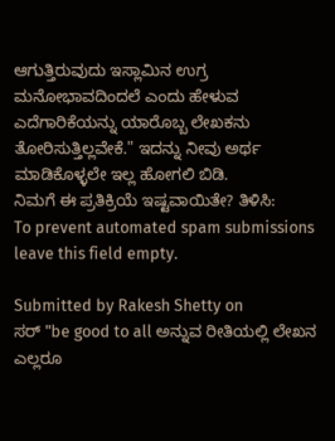ಆಗುತ್ತಿರುವುದು ಇಸ್ಲಾಮಿನ ಉಗ್ರ ಮನೋಭಾವದಿಂದಲೆ ಎಂದು ಹೇಳುವ ಎದೆಗಾರಿಕೆಯನ್ನು ಯಾರೊಬ್ಬ ಲೇಖಕನು ತೋರಿಸುತ್ತಿಲ್ಲವೇಕೆ." ಇದನ್ನು ನೀವು ಅರ್ಥ ಮಾಡಿಕೊಳ್ಳಲೇ ಇಲ್ಲ ಹೋಗಲಿ ಬಿಡಿ.
ನಿಮಗೆ ಈ ಪ್ರತಿಕ್ರಿಯೆ ಇಷ್ಟವಾಯಿತೇ? ತಿಳಿಸಿ:
To prevent automated spam submissions leave this field empty.

Submitted by Rakesh Shetty on
ಸರ್ "be good to all ಅನ್ನುವ ರೀತಿಯಲ್ಲಿ ಲೇಖನ ಎಲ್ಲರೂ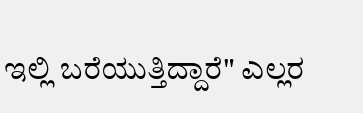ಇಲ್ಲಿ ಬರೆಯುತ್ತಿದ್ದಾರೆ" ಎಲ್ಲರ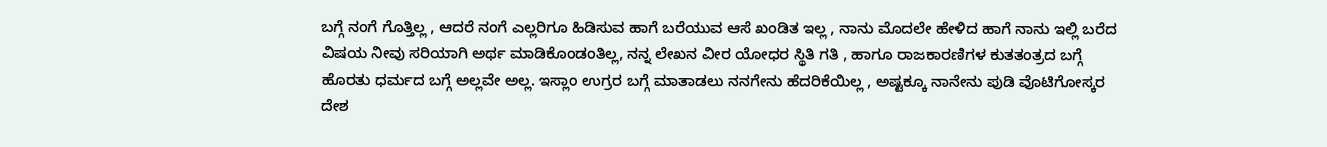ಬಗ್ಗೆ ನಂಗೆ ಗೊತ್ತಿಲ್ಲ , ಆದರೆ ನಂಗೆ ಎಲ್ಲರಿಗೂ ಹಿಡಿಸುವ ಹಾಗೆ ಬರೆಯುವ ಆಸೆ ಖಂಡಿತ ಇಲ್ಲ , ನಾನು ಮೊದಲೇ ಹೇಳಿದ ಹಾಗೆ ನಾನು ಇಲ್ಲಿ ಬರೆದ ವಿಷಯ ನೀವು ಸರಿಯಾಗಿ ಅರ್ಥ ಮಾಡಿಕೊಂಡಂತಿಲ್ಲ, ನನ್ನ ಲೇಖನ ವೀರ ಯೋಧರ ಸ್ಥಿತಿ ಗತಿ , ಹಾಗೂ ರಾಜಕಾರಣಿಗಳ ಕುತತಂತ್ರದ ಬಗ್ಗೆ ಹೊರತು ಧರ್ಮದ ಬಗ್ಗೆ ಅಲ್ಲವೇ ಅಲ್ಲ. ಇಸ್ಲಾಂ ಉಗ್ರರ ಬಗ್ಗೆ ಮಾತಾಡಲು ನನಗೇನು ಹೆದರಿಕೆಯಿಲ್ಲ , ಅಷ್ಟಕ್ಕೂ ನಾನೇನು ಪುಡಿ ವೊಟಿಗೋಸ್ಕರ ದೇಶ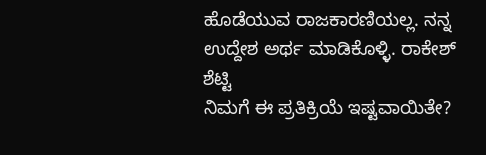ಹೊಡೆಯುವ ರಾಜಕಾರಣಿಯಲ್ಲ. ನನ್ನ ಉದ್ದೇಶ ಅರ್ಥ ಮಾಡಿಕೊಳ್ಳಿ. ರಾಕೇಶ್ ಶೆಟ್ಟಿ
ನಿಮಗೆ ಈ ಪ್ರತಿಕ್ರಿಯೆ ಇಷ್ಟವಾಯಿತೇ?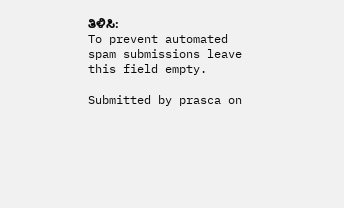ತಿಳಿಸಿ:
To prevent automated spam submissions leave this field empty.

Submitted by prasca on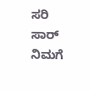ಸರಿ ಸಾರ್
ನಿಮಗೆ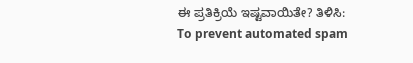ಈ ಪ್ರತಿಕ್ರಿಯೆ ಇಷ್ಟವಾಯಿತೇ? ತಿಳಿಸಿ:
To prevent automated spam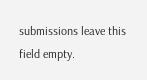submissions leave this field empty.